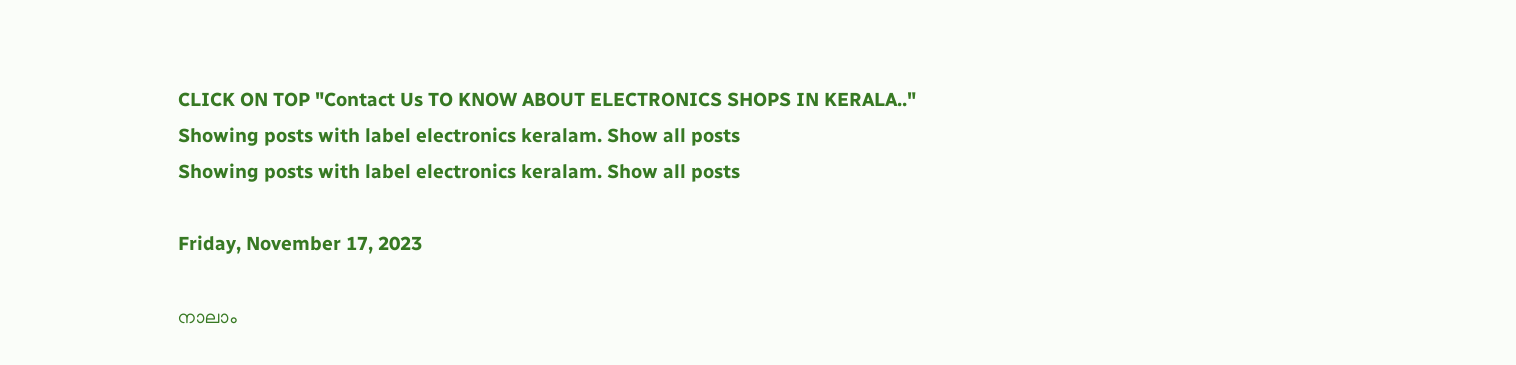CLICK ON TOP "Contact Us TO KNOW ABOUT ELECTRONICS SHOPS IN KERALA.."
Showing posts with label electronics keralam. Show all posts
Showing posts with label electronics keralam. Show all posts

Friday, November 17, 2023

നാലാം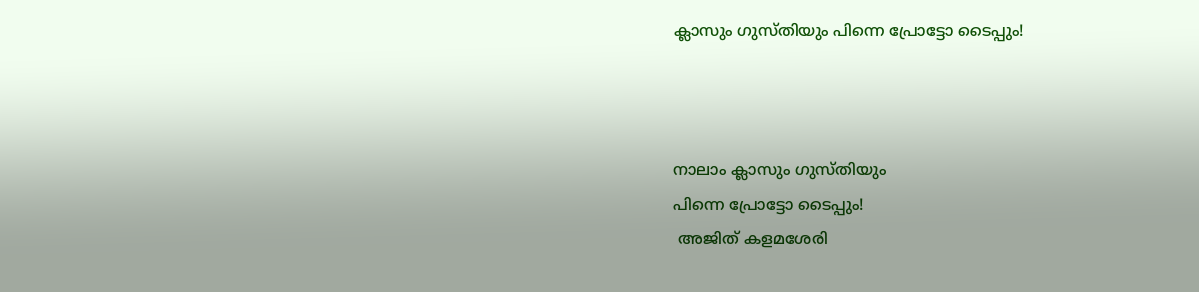ക്ലാസും ഗുസ്തിയും പിന്നെ പ്രോട്ടോ ടൈപ്പും!



നാലാം ക്ലാസും ഗുസ്തിയും
പിന്നെ പ്രോട്ടോ ടൈപ്പും!
 അജിത് കളമശേരി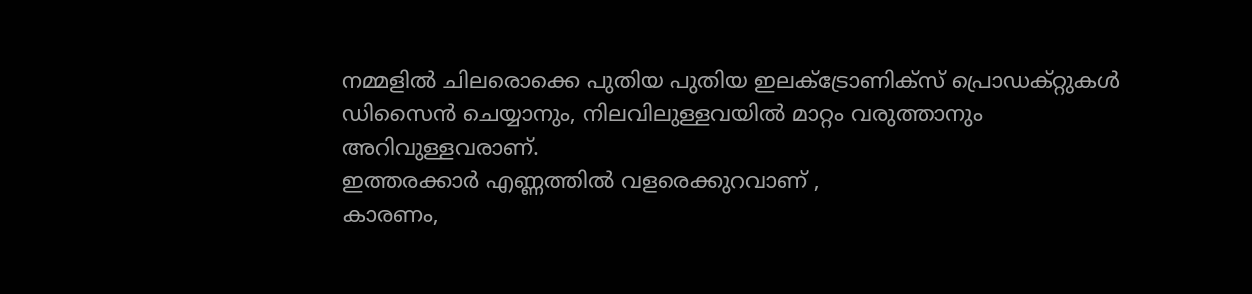നമ്മളിൽ ചിലരൊക്കെ പുതിയ പുതിയ ഇലക്ട്രോണിക്സ് പ്രൊഡക്റ്റുകൾ ഡിസൈൻ ചെയ്യാനും, നിലവിലുള്ളവയിൽ മാറ്റം വരുത്താനും അറിവുള്ളവരാണ്.
ഇത്തരക്കാർ എണ്ണത്തിൽ വളരെക്കുറവാണ് ,
കാരണം,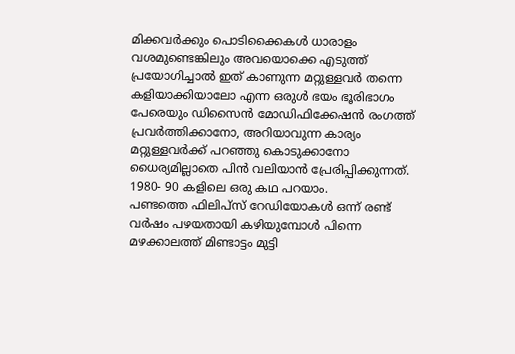മിക്കവർക്കും പൊടിക്കൈകൾ ധാരാളം വശമുണ്ടെങ്കിലും അവയൊക്കെ എടുത്ത് പ്രയോഗിച്ചാൽ ഇത് കാണുന്ന മറ്റുള്ളവർ തന്നെ കളിയാക്കിയാലോ എന്ന ഒരുൾ ഭയം ഭൂരിഭാഗം പേരെയും ഡിസൈൻ മോഡിഫിക്കേഷൻ രംഗത്ത് പ്രവർത്തിക്കാനോ, അറിയാവുന്ന കാര്യം മറ്റുള്ളവർക്ക് പറഞ്ഞു കൊടുക്കാനോ ധൈര്യമില്ലാതെ പിൻ വലിയാൻ പ്രേരിപ്പിക്കുന്നത്.
1980- 90 കളിലെ ഒരു കഥ പറയാം.
പണ്ടത്തെ ഫിലിപ്സ് റേഡിയോകൾ ഒന്ന് രണ്ട് വർഷം പഴയതായി കഴിയുമ്പോൾ പിന്നെ മഴക്കാലത്ത് മിണ്ടാട്ടം മുട്ടി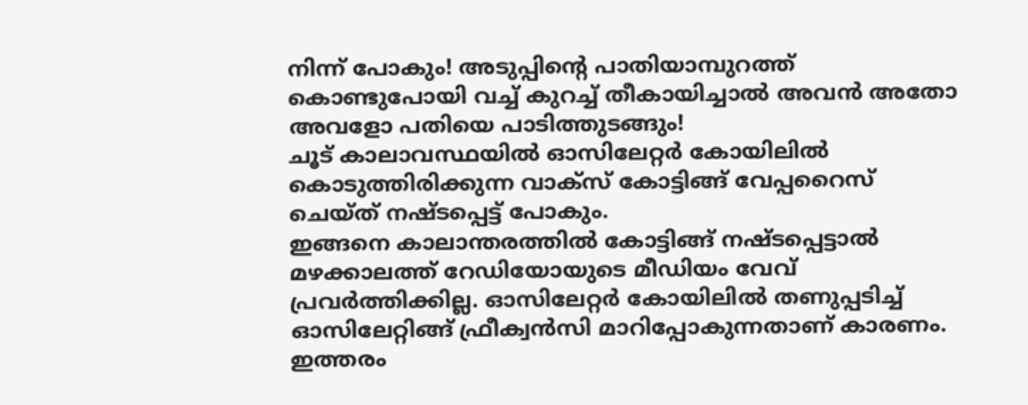നിന്ന് പോകും! അടുപ്പിൻ്റെ പാതിയാമ്പുറത്ത് കൊണ്ടുപോയി വച്ച് കുറച്ച് തീകായിച്ചാൽ അവൻ അതോ അവളോ പതിയെ പാടിത്തുടങ്ങും!
ചൂട് കാലാവസ്ഥയിൽ ഓസിലേറ്റർ കോയിലിൽ കൊടുത്തിരിക്കുന്ന വാക്സ് കോട്ടിങ്ങ് വേപ്പറൈസ് ചെയ്ത് നഷ്ടപ്പെട്ട് പോകും.
ഇങ്ങനെ കാലാന്തരത്തിൽ കോട്ടിങ്ങ് നഷ്ടപ്പെട്ടാൽ മഴക്കാലത്ത് റേഡിയോയുടെ മീഡിയം വേവ് പ്രവർത്തിക്കില്ല. ഓസിലേറ്റർ കോയിലിൽ തണുപ്പടിച്ച് ഓസിലേറ്റിങ്ങ് ഫ്രീക്വൻസി മാറിപ്പോകുന്നതാണ് കാരണം.
ഇത്തരം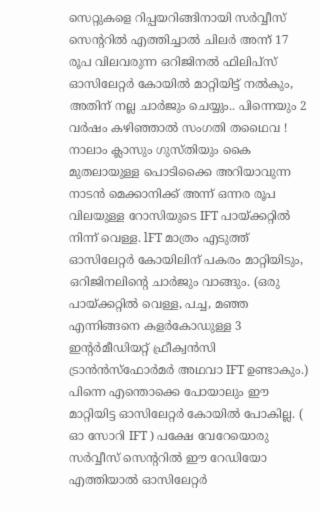സെറ്റുകളെ റിപ്പയറിങ്ങിനായി സർവ്വീസ് സെൻ്ററിൽ എത്തിച്ചാൽ ചിലർ അന്ന് 17 രൂപ വിലവരുന്ന ഒറിജിനൽ ഫിലിപ്സ് ഓസിലേറ്റർ കോയിൽ മാറ്റിയിട്ട് നൽകും, അതിന് നല്ല ചാർജും ചെയ്യും.. പിന്നെയും 2 വർഷം കഴിഞ്ഞാൽ സംഗതി തഥൈവ !
നാലാം ക്ലാസും ഗുസ്തിയും കൈ മുതലായുള്ള പൊടിക്കൈ അറിയാവുന്ന നാടൻ മെക്കാനിക്ക് അന്ന് ഒന്നര രൂപ വിലയുള്ള റോസിയുടെ IFT പായ്ക്കറ്റിൽ നിന്ന് വെള്ള. lFT മാത്രം എടുത്ത് ഓസിലേറ്റർ കോയിലിന് പകരം മാറ്റിയിടും, ഒറിജിനലിൻ്റെ ചാർജും വാങ്ങും. (ഒരു പായ്ക്കറ്റിൽ വെള്ള, പച്ച, മഞ്ഞ എന്നിങ്ങനെ കളർകോഡുള്ള 3 ഇൻ്റർമീഡിയറ്റ് ഫ്രീക്വൻസി ട്രാൻൻസ്ഫോർമർ അഥവാ IFT ഉണ്ടാകും.)
പിന്നെ എന്തൊക്കെ പോയാലും ഈ മാറ്റിയിട്ട ഓസിലേറ്റർ കോയിൽ പോകില്ല. ( ഓ സോറി IFT ) പക്ഷേ വേറേയൊരു സർവ്വീസ് സെൻ്ററിൽ ഈ റേഡിയോ എത്തിയാൽ ഓസിലേറ്റർ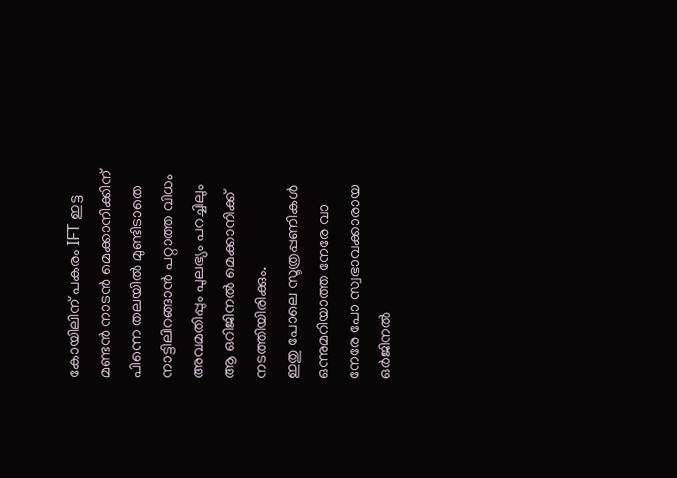കോയിലിന് പകരം IFT ഇട്ട മണ്ടൻ നാടൻ മെക്കാനിക്കിന് പിന്നെ തലയിൽ മുണ്ടിടാതെ നാട്ടിലിറങ്ങാൻ പറ്റാത്ത വിധം അവമതിപ്പും പുലഭ്യം പറച്ചിലും ആ ഒറിജിനൽ മെക്കാനിക്ക് നടത്തിയിരിക്കും.
ഇതു പോലെ സൂത്രപ്പണികൾ ഒന്നുമറിയാത്ത നേരേ വാ നേരേ പോ സ്വഭാവക്കാരായ ഒർജിനൽ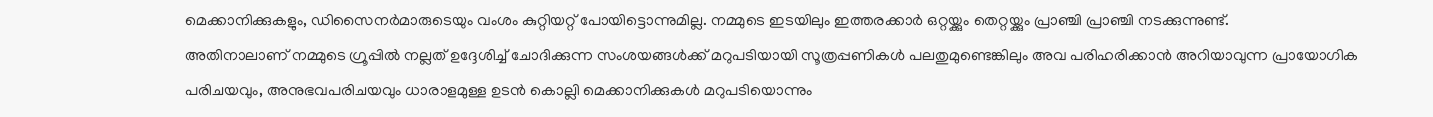മെക്കാനിക്കുകളും, ഡിസൈനർമാരുടെയും വംശം കുറ്റിയറ്റ് പോയിട്ടൊന്നുമില്ല. നമ്മുടെ ഇടയിലും ഇത്തരക്കാർ ഒറ്റയ്ക്കും തെറ്റയ്ക്കും പ്രാഞ്ചി പ്രാഞ്ചി നടക്കുന്നുണ്ട്.
അതിനാലാണ് നമ്മുടെ ഗ്രൂപ്പിൽ നല്ലത് ഉദ്ദേശിച്ച് ചോദിക്കുന്ന സംശയങ്ങൾക്ക് മറുപടിയായി സൂത്രപ്പണികൾ പലതുമുണ്ടെങ്കിലും അവ പരിഹരിക്കാൻ അറിയാവുന്ന പ്രായോഗിക പരിചയവും, അനുഭവപരിചയവും ധാരാളമുള്ള ഉടൻ കൊല്ലി മെക്കാനിക്കുകൾ മറുപടിയൊന്നും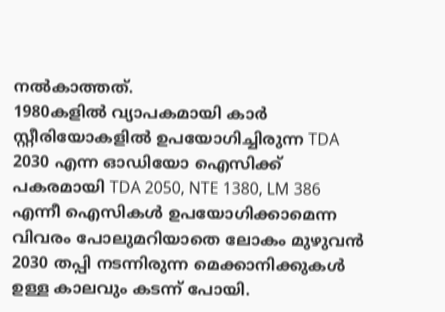നൽകാത്തത്.
1980കളിൽ വ്യാപകമായി കാർ സ്റ്റീരിയോകളിൽ ഉപയോഗിച്ചിരുന്ന TDA 2030 എന്ന ഓഡിയോ ഐസിക്ക് പകരമായി TDA 2050, NTE 1380, LM 386 എന്നീ ഐസികൾ ഉപയോഗിക്കാമെന്ന വിവരം പോലുമറിയാതെ ലോകം മുഴുവൻ 2030 തപ്പി നടന്നിരുന്ന മെക്കാനിക്കുകൾ ഉള്ള കാലവും കടന്ന് പോയി.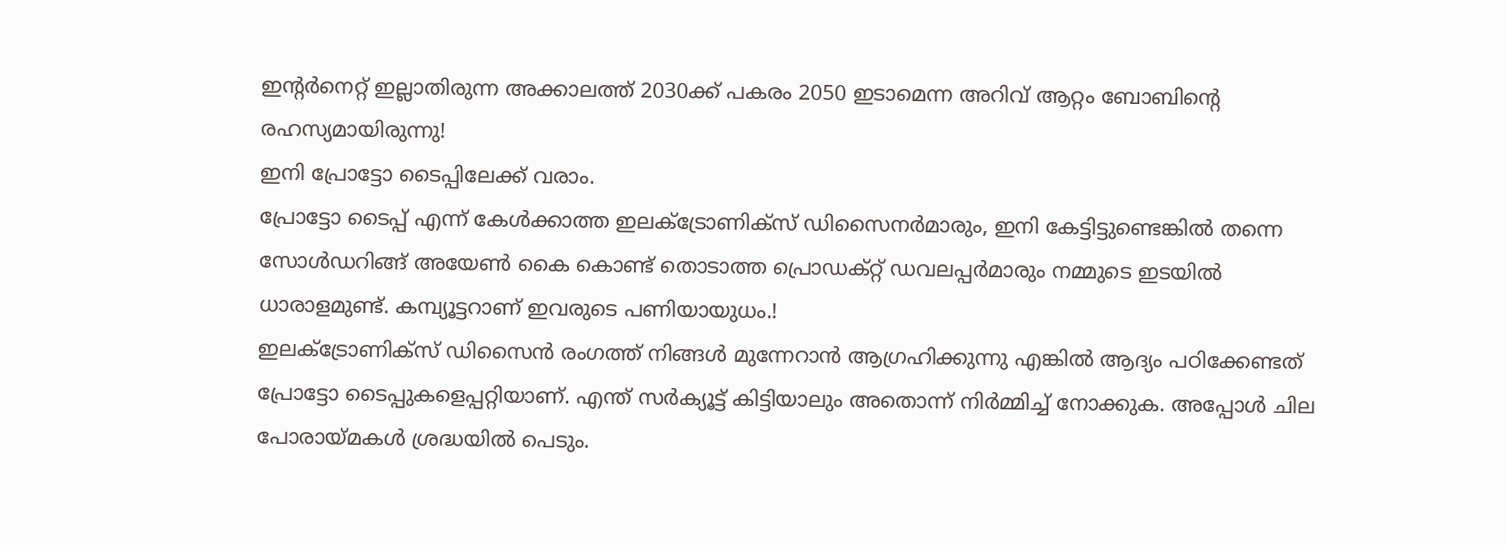ഇൻ്റർനെറ്റ് ഇല്ലാതിരുന്ന അക്കാലത്ത് 2030ക്ക് പകരം 2050 ഇടാമെന്ന അറിവ് ആറ്റം ബോബിൻ്റെ രഹസ്യമായിരുന്നു!
ഇനി പ്രോട്ടോ ടൈപ്പിലേക്ക് വരാം.
പ്രോട്ടോ ടൈപ്പ് എന്ന് കേൾക്കാത്ത ഇലക്ട്രോണിക്സ് ഡിസൈനർമാരും, ഇനി കേട്ടിട്ടുണ്ടെങ്കിൽ തന്നെ സോൾഡറിങ്ങ് അയേൺ കൈ കൊണ്ട് തൊടാത്ത പ്രൊഡക്റ്റ് ഡവലപ്പർമാരും നമ്മുടെ ഇടയിൽ ധാരാളമുണ്ട്. കമ്പ്യൂട്ടറാണ് ഇവരുടെ പണിയായുധം.!
ഇലക്ട്രോണിക്സ് ഡിസൈൻ രംഗത്ത് നിങ്ങൾ മുന്നേറാൻ ആഗ്രഹിക്കുന്നു എങ്കിൽ ആദ്യം പഠിക്കേണ്ടത് പ്രോട്ടോ ടൈപ്പുകളെപ്പറ്റിയാണ്. എന്ത് സർക്യൂട്ട് കിട്ടിയാലും അതൊന്ന് നിർമ്മിച്ച് നോക്കുക. അപ്പോൾ ചില പോരായ്മകൾ ശ്രദ്ധയിൽ പെടും.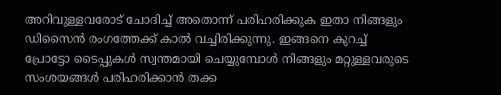അറിവുള്ളവരോട് ചോദിച്ച് അതൊന്ന് പരിഹരിക്കുക ഇതാ നിങ്ങളും ഡിസൈൻ രംഗത്തേക്ക് കാൽ വച്ചിരിക്കുന്നു. ഇങ്ങനെ കുറച്ച് പ്രോട്ടോ ടൈപ്പുകൾ സ്വന്തമായി ചെയ്യുമ്പോൾ നിങ്ങളും മറ്റുള്ളവരുടെ സംശയങ്ങൾ പരിഹരിക്കാൻ തക്ക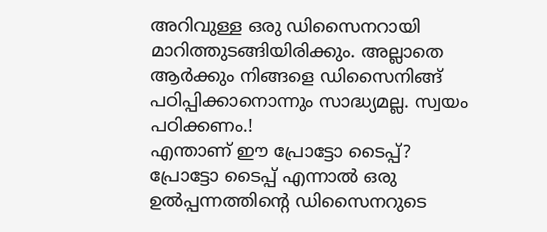അറിവുള്ള ഒരു ഡിസൈനറായി മാറിത്തുടങ്ങിയിരിക്കും. അല്ലാതെ ആർക്കും നിങ്ങളെ ഡിസൈനിങ്ങ് പഠിപ്പിക്കാനൊന്നും സാദ്ധ്യമല്ല. സ്വയം പഠിക്കണം.!
എന്താണ് ഈ പ്രോട്ടോ ടൈപ്പ്?
പ്രോട്ടോ ടൈപ്പ് എന്നാൽ ഒരു ഉൽപ്പന്നത്തിൻ്റെ ഡിസൈനറുടെ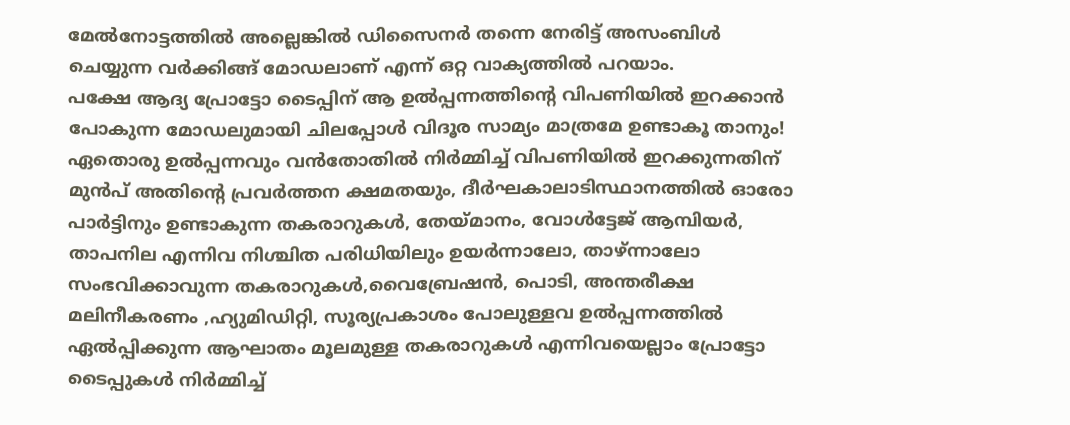മേൽനോട്ടത്തിൽ അല്ലെങ്കിൽ ഡിസൈനർ തന്നെ നേരിട്ട് അസംബിൾ ചെയ്യുന്ന വർക്കിങ്ങ് മോഡലാണ് എന്ന് ഒറ്റ വാക്യത്തിൽ പറയാം.
പക്ഷേ ആദ്യ പ്രോട്ടോ ടൈപ്പിന് ആ ഉൽപ്പന്നത്തിൻ്റെ വിപണിയിൽ ഇറക്കാൻ പോകുന്ന മോഡലുമായി ചിലപ്പോൾ വിദൂര സാമ്യം മാത്രമേ ഉണ്ടാകൂ താനും!
ഏതൊരു ഉൽപ്പന്നവും വൻതോതിൽ നിർമ്മിച്ച് വിപണിയിൽ ഇറക്കുന്നതിന് മുൻപ് അതിൻ്റെ പ്രവർത്തന ക്ഷമതയും, ദീർഘകാലാടിസ്ഥാനത്തിൽ ഓരോ പാർട്ടിനും ഉണ്ടാകുന്ന തകരാറുകൾ, തേയ്മാനം, വോൾട്ടേജ് ആമ്പിയർ, താപനില എന്നിവ നിശ്ചിത പരിധിയിലും ഉയർന്നാലോ, താഴ്ന്നാലോ സംഭവിക്കാവുന്ന തകരാറുകൾ,വൈബ്രേഷൻ, പൊടി, അന്തരീക്ഷ മലിനീകരണം ,ഹ്യുമിഡിറ്റി, സൂര്യപ്രകാശം പോലുള്ളവ ഉൽപ്പന്നത്തിൽ ഏൽപ്പിക്കുന്ന ആഘാതം മൂലമുള്ള തകരാറുകൾ എന്നിവയെല്ലാം പ്രോട്ടോ ടൈപ്പുകൾ നിർമ്മിച്ച്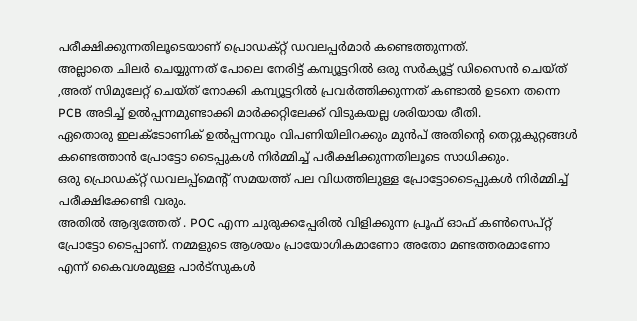പരീക്ഷിക്കുന്നതിലൂടെയാണ് പ്രൊഡക്റ്റ് ഡവലപ്പർമാർ കണ്ടെത്തുന്നത്.
അല്ലാതെ ചിലർ ചെയ്യുന്നത് പോലെ നേരിട്ട് കമ്പ്യൂട്ടറിൽ ഒരു സർക്യൂട്ട് ഡിസൈൻ ചെയ്ത് ,അത് സിമുലേറ്റ് ചെയ്ത് നോക്കി കമ്പ്യൂട്ടറിൽ പ്രവർത്തിക്കുന്നത് കണ്ടാൽ ഉടനെ തന്നെ PCB അടിച്ച് ഉൽപ്പന്നമുണ്ടാക്കി മാർക്കറ്റിലേക്ക് വിടുകയല്ല ശരിയായ രീതി.
ഏതൊരു ഇലക്ടോണിക് ഉൽപ്പന്നവും വിപണിയിലിറക്കും മുൻപ് അതിൻ്റെ തെറ്റുകുറ്റങ്ങൾ കണ്ടെത്താൻ പ്രോട്ടോ ടൈപ്പുകൾ നിർമ്മിച്ച് പരീക്ഷിക്കുന്നതിലൂടെ സാധിക്കും.
ഒരു പ്രൊഡക്റ്റ് ഡവലപ്പ്മെൻ്റ് സമയത്ത് പല വിധത്തിലുള്ള പ്രോട്ടോടൈപ്പുകൾ നിർമ്മിച്ച് പരീക്ഷിക്കേണ്ടി വരും.
അതിൽ ആദ്യത്തേത് . POC എന്ന ചുരുക്കപ്പേരിൽ വിളിക്കുന്ന പ്രൂഫ് ഓഫ് കൺസെപ്റ്റ് പ്രോട്ടോ ടൈപ്പാണ്. നമ്മളുടെ ആശയം പ്രായോഗികമാണോ അതോ മണ്ടത്തരമാണോ എന്ന് കൈവശമുള്ള പാർട്സുകൾ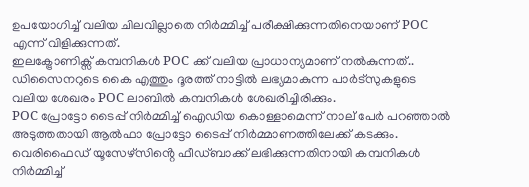ഉപയോഗിച്ച് വലിയ ചിലവില്ലാതെ നിർമ്മിച്ച് പരീക്ഷിക്കുന്നതിനെയാണ് POC എന്ന് വിളിക്കുന്നത്.
ഇലക്ട്രോണിക്സ് കമ്പനികൾ POC ക്ക് വലിയ പ്രാധാന്യമാണ് നൽകുന്നത്.. ഡിസൈനറുടെ കൈ എത്തും ദൂരത്ത് നാട്ടിൽ ലഭ്യമാകുന്ന പാർട്സുകളുടെ വലിയ ശേഖരം POC ലാബിൽ കമ്പനികൾ ശേഖരിച്ചിരിക്കും.
POC പ്രോട്ടോ ടൈപ്പ് നിർമ്മിച്ച് ഐഡിയ കൊള്ളാമെന്ന് നാല് പേർ പറഞ്ഞാൽ അടുത്തതായി ആൽഫാ പ്രോട്ടോ ടൈപ്പ് നിർമ്മാണത്തിലേക്ക് കടക്കും.
വെരിഫൈഡ് യൂസേഴ്സിൻ്റെ ഫീഡ്ബാക്ക് ലഭിക്കുന്നതിനായി കമ്പനികൾ നിർമ്മിച്ച്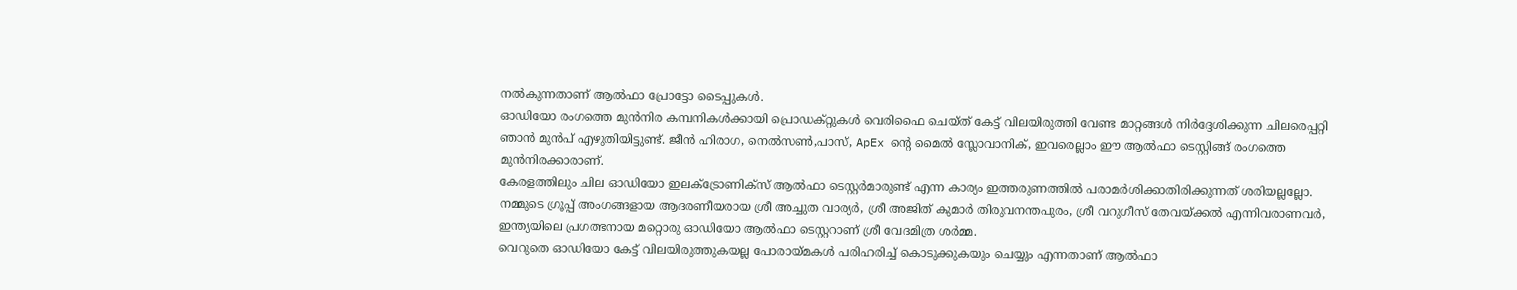നൽകുന്നതാണ് ആൽഫാ പ്രോട്ടോ ടൈപ്പുകൾ.
ഓഡിയോ രംഗത്തെ മുൻനിര കമ്പനികൾക്കായി പ്രൊഡക്റ്റുകൾ വെരിഫൈ ചെയ്ത് കേട്ട് വിലയിരുത്തി വേണ്ട മാറ്റങ്ങൾ നിർദ്ദേശിക്കുന്ന ചിലരെപ്പറ്റി ഞാൻ മുൻപ് എഴുതിയിട്ടുണ്ട്. ജീൻ ഹിരാഗ, നെൽസൺ,പാസ്, ApEx ൻ്റെ മൈൽ സ്ലോവാനിക്, ഇവരെല്ലാം ഈ ആൽഫാ ടെസ്റ്റിങ്ങ് രംഗത്തെ മുൻനിരക്കാരാണ്.
കേരളത്തിലും ചില ഓഡിയോ ഇലക്ട്രോണിക്സ് ആൽഫാ ടെസ്റ്റർമാരുണ്ട് എന്ന കാര്യം ഇത്തരുണത്തിൽ പരാമർശിക്കാതിരിക്കുന്നത് ശരിയല്ലല്ലോ. നമ്മുടെ ഗ്രൂപ്പ് അംഗങ്ങളായ ആദരണീയരായ ശ്രീ അച്ചുത വാര്യർ, ശ്രീ അജിത് കുമാർ തിരുവനന്തപുരം, ശ്രീ വറുഗീസ് തേവയ്ക്കൽ എന്നിവരാണവർ, ഇന്ത്യയിലെ പ്രഗത്ഭനായ മറ്റൊരു ഓഡിയോ ആൽഫാ ടെസ്റ്ററാണ് ശ്രീ വേദമിത്ര ശർമ്മ.
വെറുതെ ഓഡിയോ കേട്ട് വിലയിരുത്തുകയല്ല പോരായ്മകൾ പരിഹരിച്ച് കൊടുക്കുകയും ചെയ്യും എന്നതാണ് ആൽഫാ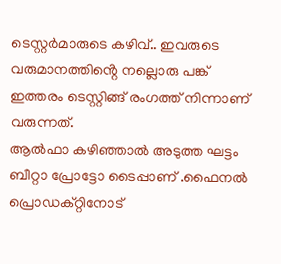ടെസ്റ്റർമാരുടെ കഴിവ്.. ഇവരുടെ വരുമാനത്തിൻ്റെ നല്ലൊരു പങ്ക് ഇത്തരം ടെസ്റ്റിങ്ങ് രംഗത്ത് നിന്നാണ് വരുന്നത്.
ആൽഫാ കഴിഞ്ഞാൽ അടുത്ത ഘട്ടം ബീറ്റാ പ്രോട്ടോ ടൈപ്പാണ് .ഫൈനൽ പ്രൊഡക്റ്റിനോട്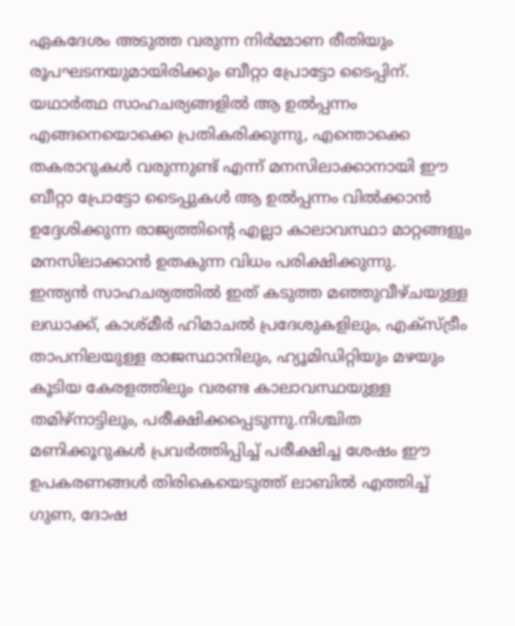ഏകദേശം അടുത്ത വരുന്ന നിർമ്മാണ രീതിയും രൂപഘടനയുമായിരിക്കും ബീറ്റാ പ്രോട്ടോ ടൈപ്പിന്.
യഥാർത്ഥ സാഹചര്യങ്ങളിൽ ആ ഉൽപ്പന്നം എങ്ങനെയൊക്കെ പ്രതികരിക്കുന്നു, എന്തൊക്കെ തകരാറുകൾ വരുന്നുണ്ട് എന്ന് മനസിലാക്കാനായി ഈ ബീറ്റാ പ്രോട്ടോ ടൈപ്പുകൾ ആ ഉൽപ്പന്നം വിൽക്കാൻ ഉദ്ദേശിക്കുന്ന രാജ്യത്തിൻ്റെ എല്ലാ കാലാവസ്ഥാ മാറ്റങ്ങളും മനസിലാക്കാൻ ഉതകുന്ന വിധം പരിക്ഷിക്കുന്നു.
ഇന്ത്യൻ സാഹചര്യത്തിൽ ഇത് കടുത്ത മഞ്ഞുവീഴ്ചയുള്ള ലഡാക്ക്, കാശ്മീർ ഹിമാചൽ പ്രദേശുകളിലും, എക്സ്ട്രീം താപനിലയുള്ള രാജസ്ഥാനിലും, ഹ്യൂമിഡിറ്റിയും മഴയും കൂടിയ കേരളത്തിലും വരണ്ട കാലാവസ്ഥയുള്ള തമിഴ്നാട്ടിലും, പരീക്ഷിക്കപ്പെടുന്നു.നിശ്ചിത മണിക്കൂറുകൾ പ്രവർത്തിപ്പിച്ച് പരീക്ഷിച്ച ശേഷം ഈ ഉപകരണങ്ങൾ തിരികെയെടുത്ത് ലാബിൽ എത്തിച്ച് ഗുണ, ദോഷ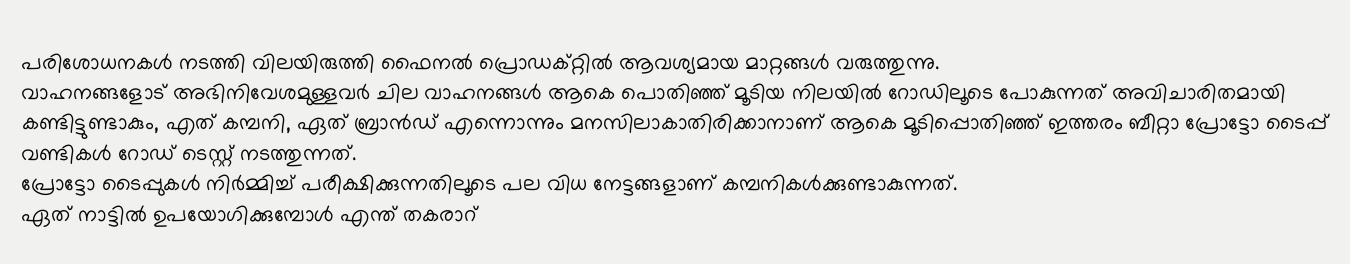പരിശോധനകൾ നടത്തി വിലയിരുത്തി ഫൈനൽ പ്രൊഡക്റ്റിൽ ആവശ്യമായ മാറ്റങ്ങൾ വരുത്തുന്നു.
വാഹനങ്ങളോട് അഭിനിവേശമുള്ളവർ ചില വാഹനങ്ങൾ ആകെ പൊതിഞ്ഞ് മൂടിയ നിലയിൽ റോഡിലൂടെ പോകുന്നത് അവിചാരിതമായി കണ്ടിട്ടുണ്ടാകും, എത് കമ്പനി, ഏത് ബ്രാൻഡ് എന്നൊന്നും മനസിലാകാതിരിക്കാനാണ് ആകെ മൂടിപ്പൊതിഞ്ഞ് ഇത്തരം ബീറ്റാ പ്രോട്ടോ ടൈപ്പ് വണ്ടികൾ റോഡ് ടെസ്റ്റ് നടത്തുന്നത്.
പ്രോട്ടോ ടൈപ്പുകൾ നിർമ്മിച്ച് പരീക്ഷിക്കുന്നതിലൂടെ പല വിധ നേട്ടങ്ങളാണ് കമ്പനികൾക്കുണ്ടാകുന്നത്.
ഏത് നാട്ടിൽ ഉപയോഗിക്കുമ്പോൾ എന്ത് തകരാറ്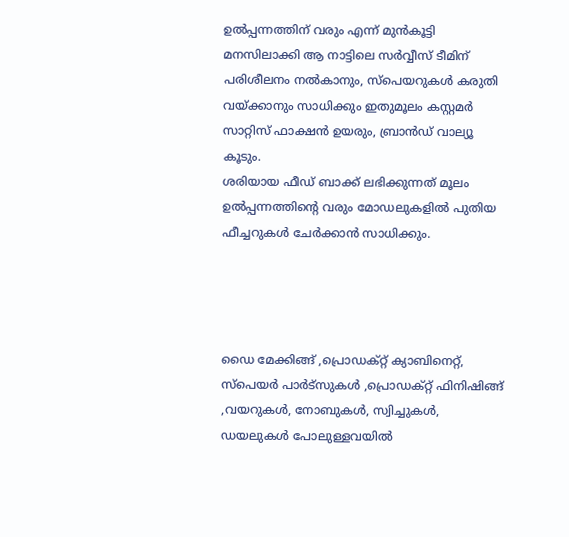ഉൽപ്പന്നത്തിന് വരും എന്ന് മുൻകൂട്ടി മനസിലാക്കി ആ നാട്ടിലെ സർവ്വീസ് ടീമിന് പരിശീലനം നൽകാനും, സ്പെയറുകൾ കരുതി വയ്ക്കാനും സാധിക്കും ഇതുമൂലം കസ്റ്റമർ സാറ്റിസ് ഫാക്ഷൻ ഉയരും, ബ്രാൻഡ് വാല്യൂ കൂടും.
ശരിയായ ഫീഡ് ബാക്ക് ലഭിക്കുന്നത് മൂലം ഉൽപ്പന്നത്തിൻ്റെ വരും മോഡലുകളിൽ പുതിയ ഫീച്ചറുകൾ ചേർക്കാൻ സാധിക്കും.




ഡൈ മേക്കിങ്ങ് ,പ്രൊഡക്റ്റ് ക്യാബിനെറ്റ്, സ്പെയർ പാർട്സുകൾ ,പ്രൊഡക്റ്റ് ഫിനിഷിങ്ങ് ,വയറുകൾ, നോബുകൾ, സ്വിച്ചുകൾ, ഡയലുകൾ പോലുള്ളവയിൽ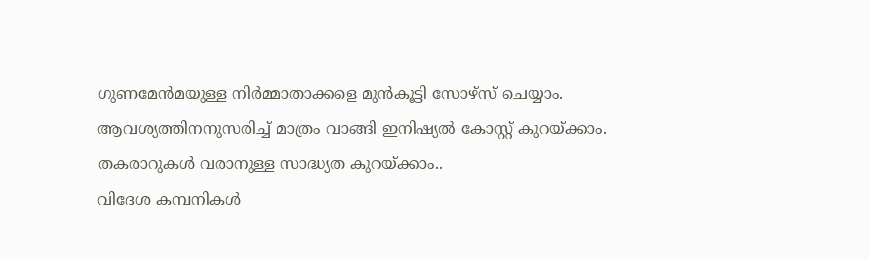ഗുണമേൻമയുള്ള നിർമ്മാതാക്കളെ മുൻകൂട്ടി സോഴ്സ് ചെയ്യാം. ആവശ്യത്തിനനുസരിച്ച് മാത്രം വാങ്ങി ഇനിഷ്യൽ കോസ്റ്റ് കുറയ്ക്കാം.
തകരാറുകൾ വരാനുള്ള സാദ്ധ്യത കുറയ്ക്കാം..
വിദേശ കമ്പനികൾ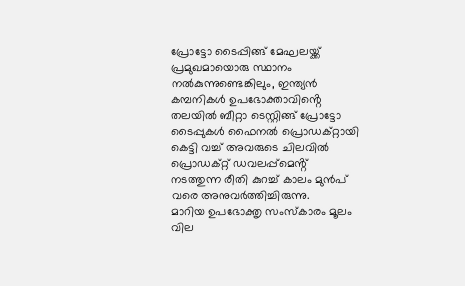പ്രോട്ടോ ടൈപ്പിങ്ങ് മേഘലയ്ക്ക് പ്രമുഖമായൊരു സ്ഥാനം നൽകുന്നുണ്ടെങ്കിലും, ഇന്ത്യൻ കമ്പനികൾ ഉപഭോക്താവിൻ്റെ തലയിൽ ബീറ്റാ ടെസ്റ്റിങ്ങ് പ്രോട്ടോ ടൈപ്പുകൾ ഫൈനൽ പ്രൊഡക്റ്റായി കെട്ടി വച്ച് അവരുടെ ചിലവിൽ പ്രൊഡക്റ്റ് ഡവലപ്പ്മെൻ്റ് നടത്തുന്ന രീതി കുറച്ച് കാലം മുൻപ് വരെ അനുവർത്തിച്ചിരുന്നു.
മാറിയ ഉപഭോക്തൃ സംസ്കാരം മൂലം വില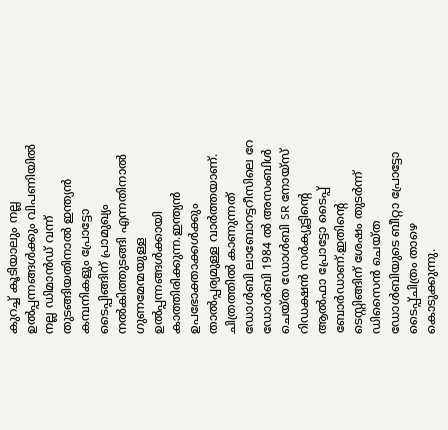കുറച്ച് കൂടിയാലും നല്ല ഉൽപ്പന്നങ്ങൾക്കും വിപണിയിൽ നല്ല ഡിമാൻഡ് വന്ന് തുടങ്ങിയതിനാൽ ഇന്ത്യൻ കമ്പനികളും പ്രോട്ടോ ടൈപ്പിങ്ങിന് പ്രാമുഖ്യം നൽകിത്തുടങ്ങി എന്നതിനാൽ ഗുണമേന്മയുള്ള ഉൽപ്പന്നങ്ങൾക്കായി കാത്തിരിക്കുന്ന.ഇന്ത്യൻ ഉപഭോക്താക്കൾക്കും താൽപ്പര്യമുള്ള വാർത്തയാണ്.
ചിത്രത്തിൽ കാണുന്നത് ഡോൾബി ലാബോറട്ടറീസിലെ റേ ഡോൾബി 1984 ൽ അസംബിൾ ചെയ്ത ഡോൾബി SR നോയ്സ് റിഡക്ഷൻ സർക്യൂട്ടിൻ്റെ ആൽഫാ പ്രോട്ടോ ടൈപ്പ് ബോർഡാണ്.ഇതിൻ്റെ ടെസ്റ്റിങ്ങിന് ശേഷം തുടർന്ന് ഡിസൈൻ ചെയ്ത ഡോൾബിയുടെ ബീറ്റാ പ്രോട്ടോ ടൈപ്പ്ചിത്രം താഴെ കൊടുക്കുന്നു.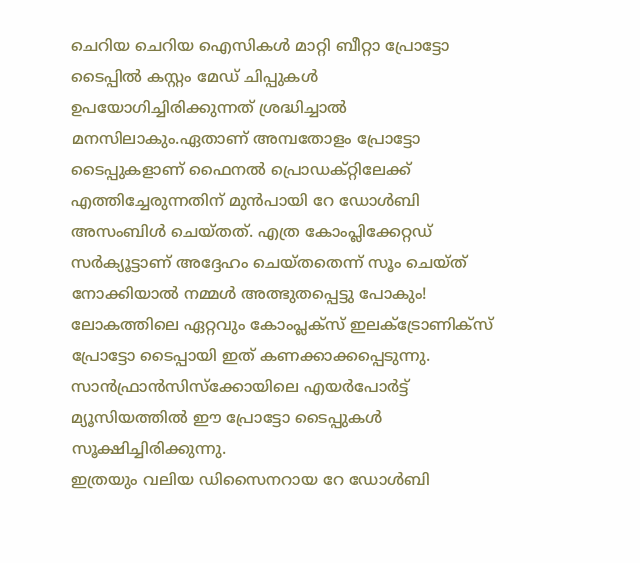ചെറിയ ചെറിയ ഐസികൾ മാറ്റി ബീറ്റാ പ്രോട്ടോ ടൈപ്പിൽ കസ്റ്റം മേഡ് ചിപ്പുകൾ ഉപയോഗിച്ചിരിക്കുന്നത് ശ്രദ്ധിച്ചാൽ മനസിലാകും.ഏതാണ് അമ്പതോളം പ്രോട്ടോ ടൈപ്പുകളാണ് ഫൈനൽ പ്രൊഡക്റ്റിലേക്ക് എത്തിച്ചേരുന്നതിന് മുൻപായി റേ ഡോൾബി അസംബിൾ ചെയ്തത്. എത്ര കോംപ്ലിക്കേറ്റഡ് സർക്യൂട്ടാണ് അദ്ദേഹം ചെയ്തതെന്ന് സൂം ചെയ്ത് നോക്കിയാൽ നമ്മൾ അത്ഭുതപ്പെട്ടു പോകും!
ലോകത്തിലെ ഏറ്റവും കോംപ്ലക്സ് ഇലക്ട്രോണിക്സ് പ്രോട്ടോ ടൈപ്പായി ഇത് കണക്കാക്കപ്പെടുന്നു. സാൻഫ്രാൻസിസ്ക്കോയിലെ എയർപോർട്ട് മ്യൂസിയത്തിൽ ഈ പ്രോട്ടോ ടൈപ്പുകൾ സൂക്ഷിച്ചിരിക്കുന്നു.
ഇത്രയും വലിയ ഡിസൈനറായ റേ ഡോൾബി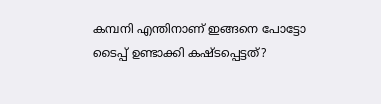കമ്പനി എന്തിനാണ് ഇങ്ങനെ പോട്ടോ ടൈപ്പ് ഉണ്ടാക്കി കഷ്ടപ്പെട്ടത്?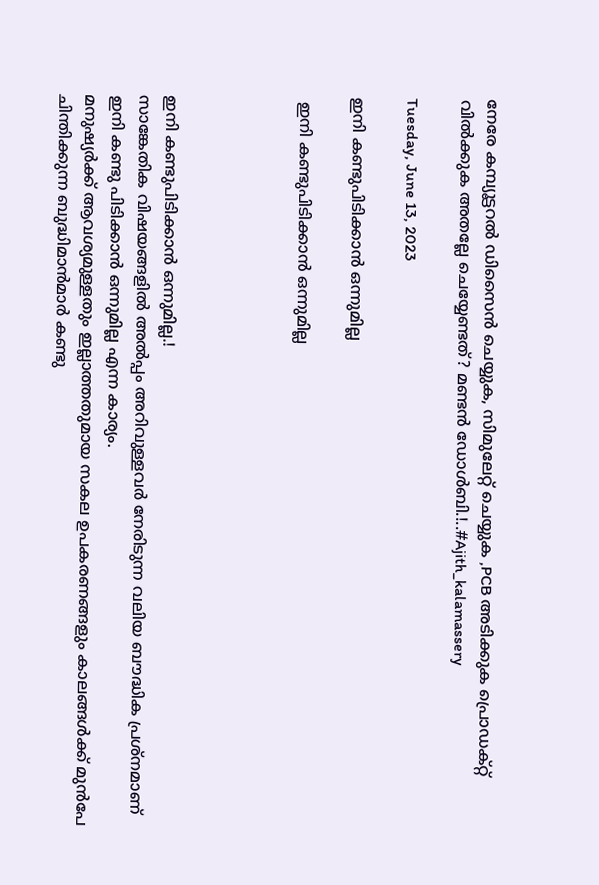നേരേ കമ്പ്യൂട്ടറൽ ഡിസൈൻ ചെയ്യുക, സിമുലേറ്റ് ചെയ്യുക ,PCB അടിക്കുക പ്രൊഡക്റ്റ് വിൽക്കുക അതല്ലേ ചെയ്യേണ്ടത്? മണ്ടൻ ഡോൾബി.!..#Ajith_kalamassery

Tuesday, June 13, 2023

ഇനി കണ്ടുപിടിക്കാൻ ഒന്നുമില്ല

 ഇനി കണ്ടുപിടിക്കാൻ ഒന്നുമില്ല




ഇനി കണ്ടുപിടിക്കാൻ ഒന്നുമില്ല.!
സാങ്കേതിക വിഷയങ്ങളിൽ അൽപ്പം അറിവുള്ളവർ നേരിടുന്ന വലിയ ബൗദ്ധിക പ്രശ്നമാണ് ഇനി കണ്ടു പിടിക്കാൻ ഒന്നുമില്ല എന്ന കാര്യം.
മനുഷ്യർക്ക് ആവശ്യമുള്ളതും ഇല്ലാത്തതുമായ സകല ഉപകരണങ്ങളും കാലങ്ങൾക്ക് മുൻപേ ചിന്തിക്കുന്ന ബുദ്ധിമാൻമാർ കണ്ടു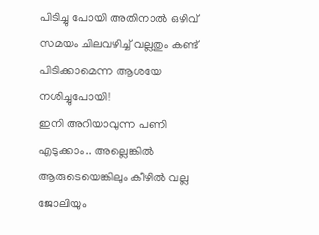പിടിച്ചു പോയി അതിനാൽ ഒഴിവ് സമയം ചിലവഴിച്ച് വല്ലതും കണ്ട് പിടിക്കാമെന്ന ആശയേ നശിച്ചുപോയി!
ഇനി അറിയാവുന്ന പണി എടുക്കാം.. അല്ലെങ്കിൽ ആരുടെയെങ്കിലും കീഴിൽ വല്ല ജോലിയും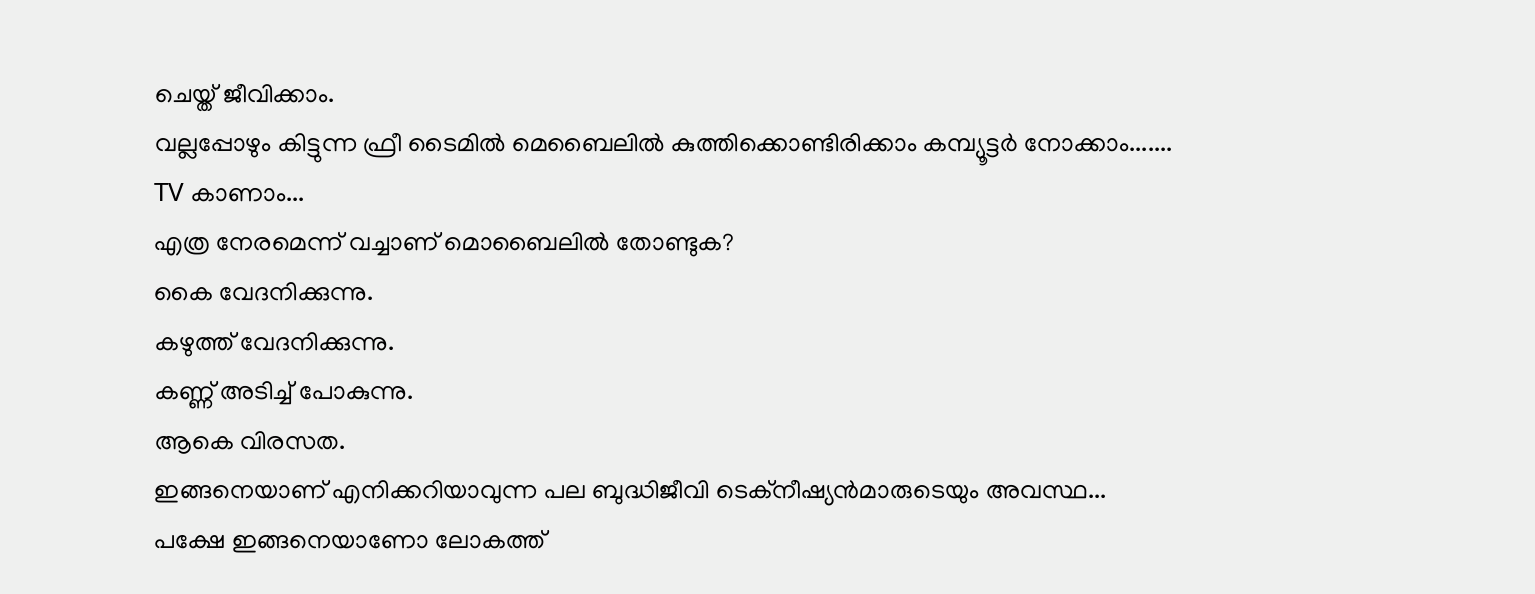ചെയ്ത് ജീവിക്കാം.
വല്ലപ്പോഴും കിട്ടുന്ന ഫ്രീ ടൈമിൽ മെബൈലിൽ കുത്തിക്കൊണ്ടിരിക്കാം കമ്പ്യൂട്ടർ നോക്കാം....... TV കാണാം...
എത്ര നേരമെന്ന് വച്ചാണ് മൊബൈലിൽ തോണ്ടുക?
കൈ വേദനിക്കുന്നു.
കഴുത്ത് വേദനിക്കുന്നു.
കണ്ണ് അടിച്ച് പോകുന്നു.
ആകെ വിരസത.
ഇങ്ങനെയാണ് എനിക്കറിയാവുന്ന പല ബുദ്ധിജീവി ടെക്നീഷ്യൻമാരുടെയും അവസ്ഥ...
പക്ഷേ ഇങ്ങനെയാണോ ലോകത്ത്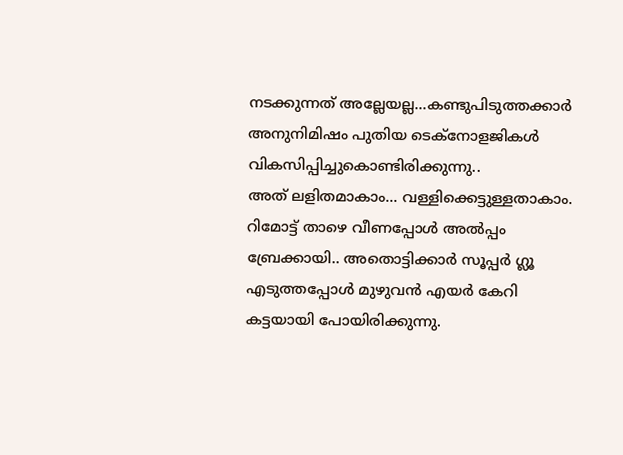നടക്കുന്നത് അല്ലേയല്ല...കണ്ടുപിടുത്തക്കാർ അനുനിമിഷം പുതിയ ടെക്നോളജികൾ വികസിപ്പിച്ചുകൊണ്ടിരിക്കുന്നു..
അത് ലളിതമാകാം... വള്ളിക്കെട്ടുള്ളതാകാം.
റിമോട്ട് താഴെ വീണപ്പോൾ അൽപ്പം ബ്രേക്കായി.. അതൊട്ടിക്കാർ സൂപ്പർ ഗ്ലൂ എടുത്തപ്പോൾ മുഴുവൻ എയർ കേറി കട്ടയായി പോയിരിക്കുന്നു.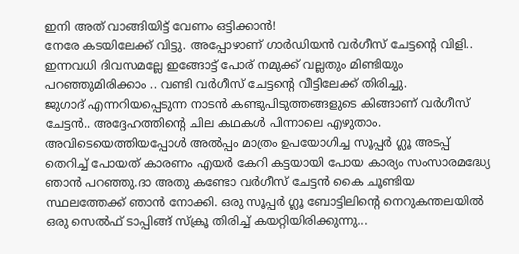ഇനി അത് വാങ്ങിയിട്ട് വേണം ഒട്ടിക്കാൻ!
നേരേ കടയിലേക്ക് വിട്ടു. അപ്പോഴാണ് ഗാർഡിയൻ വർഗീസ് ചേട്ടൻ്റെ വിളി.. ഇന്നവധി ദിവസമല്ലേ ഇങ്ങോട്ട് പോര് നമുക്ക് വല്ലതും മിണ്ടിയും പറഞ്ഞുമിരിക്കാം .. വണ്ടി വർഗീസ് ചേട്ടൻ്റെ വീട്ടിലേക്ക് തിരിച്ചു.
ജുഗാദ് എന്നറിയപ്പെടുന്ന നാടൻ കണ്ടുപിടുത്തങ്ങളുടെ കിങ്ങാണ് വർഗീസ് ചേട്ടൻ.. അദ്ദേഹത്തിൻ്റെ ചില കഥകൾ പിന്നാലെ എഴുതാം.
അവിടെയെത്തിയപ്പോൾ അൽപ്പം മാത്രം ഉപയോഗിച്ച സൂപ്പർ ഗ്ലൂ അടപ്പ് തെറിച്ച് പോയത് കാരണം എയർ കേറി കട്ടയായി പോയ കാര്യം സംസാരമദ്ധ്യേ ഞാൻ പറഞ്ഞു.ദാ അതു കണ്ടോ വർഗീസ് ചേട്ടൻ കൈ ചൂണ്ടിയ സ്ഥലത്തേക്ക് ഞാൻ നോക്കി. ഒരു സൂപ്പർ ഗ്ലൂ ബോട്ടിലിൻ്റെ നെറുകന്തലയിൽ ഒരു സെൽഫ് ടാപ്പിങ്ങ് സ്ക്രൂ തിരിച്ച് കയറ്റിയിരിക്കുന്നു...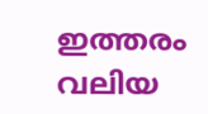ഇത്തരം വലിയ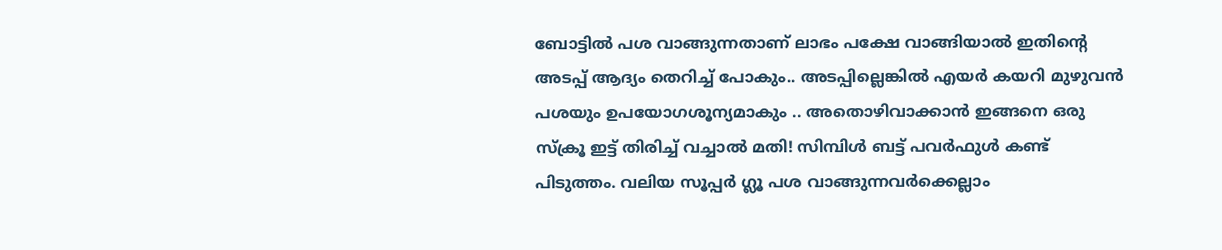ബോട്ടിൽ പശ വാങ്ങുന്നതാണ് ലാഭം പക്ഷേ വാങ്ങിയാൽ ഇതിൻ്റെ അടപ്പ് ആദ്യം തെറിച്ച് പോകും.. അടപ്പില്ലെങ്കിൽ എയർ കയറി മുഴുവൻ പശയും ഉപയോഗശൂന്യമാകും .. അതൊഴിവാക്കാൻ ഇങ്ങനെ ഒരു സ്ക്രൂ ഇട്ട് തിരിച്ച് വച്ചാൽ മതി! സിമ്പിൾ ബട്ട് പവർഫുൾ കണ്ട് പിടുത്തം. വലിയ സൂപ്പർ ഗ്ലൂ പശ വാങ്ങുന്നവർക്കെല്ലാം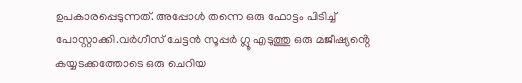ഉപകാരപ്പെടുന്നത്. അപ്പോൾ തന്നെ ഒരു ഫോട്ടം പിടിച്ച് പോസ്റ്റാക്കി.വർഗീസ് ചേട്ടൻ സൂപ്പർ ഗ്ലൂ എടുത്തു ഒരു മജീഷ്യൻ്റെ കയ്യടക്കത്തോടെ ഒരു ചെറിയ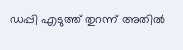ഡപ്പി എടുത്ത് തുറന്ന് അതിൽ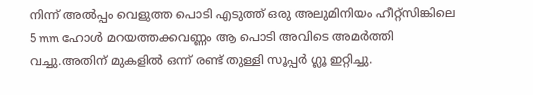നിന്ന് അൽപ്പം വെളുത്ത പൊടി എടുത്ത് ഒരു അലുമിനിയം ഹീറ്റ്സിങ്കിലെ 5 mm ഹോൾ മറയത്തക്കവണ്ണം ആ പൊടി അവിടെ അമർത്തി വച്ചു.അതിന് മുകളിൽ ഒന്ന് രണ്ട് തുള്ളി സൂപ്പർ ഗ്ലൂ ഇറ്റിച്ചു.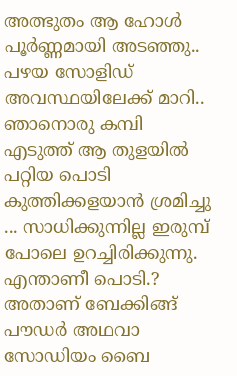അത്ഭുതം ആ ഹോൾ പൂർണ്ണമായി അടഞ്ഞു.. പഴയ സോളിഡ് അവസ്ഥയിലേക്ക് മാറി.. ഞാനൊരു കമ്പി എടുത്ത് ആ തുളയിൽ പറ്റിയ പൊടി കുത്തിക്കളയാൻ ശ്രമിച്ചു ... സാധിക്കുന്നില്ല ഇരുമ്പ് പോലെ ഉറച്ചിരിക്കുന്നു.
എന്താണീ പൊടി.?
അതാണ് ബേക്കിങ്ങ് പൗഡർ അഥവാ സോഡിയം ബൈ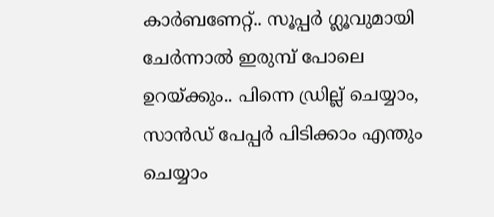കാർബണേറ്റ്.. സൂപ്പർ ഗ്ലൂവുമായി ചേർന്നാൽ ഇരുമ്പ് പോലെ ഉറയ്ക്കും.. പിന്നെ ഡ്രില്ല് ചെയ്യാം, സാൻഡ് പേപ്പർ പിടിക്കാം എന്തും ചെയ്യാം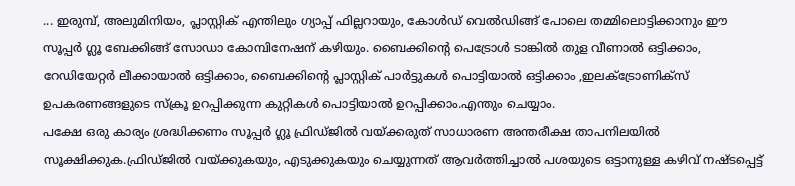... ഇരുമ്പ്, അലുമിനിയം, പ്ലാസ്റ്റിക് എന്തിലും ഗ്യാപ്പ് ഫില്ലറായും, കോൾഡ് വെൽഡിങ്ങ് പോലെ തമ്മിലൊട്ടിക്കാനും ഈ സൂപ്പർ ഗ്ലൂ ബേക്കിങ്ങ് സോഡാ കോമ്പിനേഷന് കഴിയും. ബൈക്കിൻ്റെ പെട്രോൾ ടാങ്കിൽ തുള വീണാൽ ഒട്ടിക്കാം, റേഡിയേറ്റർ ലീക്കായാൽ ഒട്ടിക്കാം, ബൈക്കിൻ്റെ പ്ലാസ്റ്റിക് പാർട്ടുകൾ പൊട്ടിയാൽ ഒട്ടിക്കാം ,ഇലക്ട്രോണിക്സ് ഉപകരണങ്ങളുടെ സ്ക്രൂ ഉറപ്പിക്കുന്ന കുറ്റികൾ പൊട്ടിയാൽ ഉറപ്പിക്കാം.എന്തും ചെയ്യാം.
പക്ഷേ ഒരു കാര്യം ശ്രദ്ധിക്കണം സൂപ്പർ ഗ്ലൂ ഫ്രിഡ്ജിൽ വയ്ക്കരുത് സാധാരണ അന്തരീക്ഷ താപനിലയിൽ സൂക്ഷിക്കുക.ഫ്രിഡ്ജിൽ വയ്ക്കുകയും, എടുക്കുകയും ചെയ്യുന്നത് ആവർത്തിച്ചാൽ പശയുടെ ഒട്ടാനുള്ള കഴിവ് നഷ്ടപ്പെട്ട്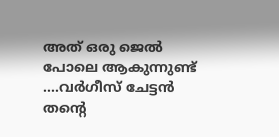അത് ഒരു ജെൽ പോലെ ആകുന്നുണ്ട് ....വർഗീസ് ചേട്ടൻ തൻ്റെ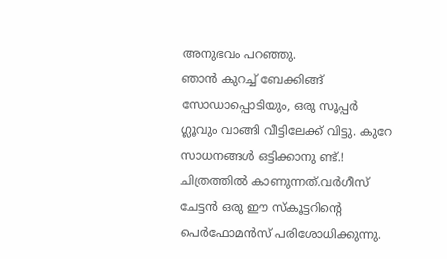അനുഭവം പറഞ്ഞു.
ഞാൻ കുറച്ച് ബേക്കിങ്ങ് സോഡാപ്പൊടിയും, ഒരു സൂപ്പർ ഗ്ലൂവും വാങ്ങി വീട്ടിലേക്ക് വിട്ടു. കുറേ സാധനങ്ങൾ ഒട്ടിക്കാനു ണ്ട്.!
ചിത്രത്തിൽ കാണുന്നത്.വർഗീസ് ചേട്ടൻ ഒരു ഈ സ്കൂട്ടറിൻ്റെ പെർഫോമൻസ് പരിശോധിക്കുന്നു.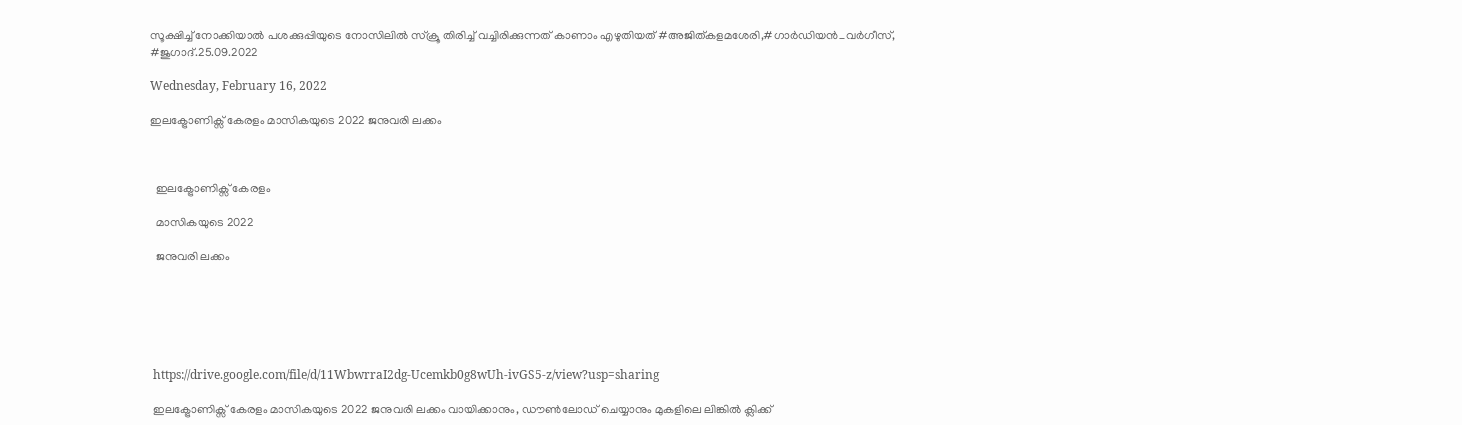സൂക്ഷിച്ച് നോക്കിയാൽ പശക്കുപ്പിയുടെ നോസിലിൽ സ്ക്രൂ തിരിച്ച് വച്ചിരിക്കുന്നത് കാണാം എഴുതിയത് #അജിത്കളമശേരി,#ഗാർഡിയൻ_വർഗീസ്, #ജുഗാദ്.25.09.2022

Wednesday, February 16, 2022

ഇലക്ട്രോണിക്സ് കേരളം മാസികയുടെ 2022 ജനുവരി ലക്കം



  ഇലക്ട്രോണിക്സ് കേരളം

  മാസികയുടെ 2022

  ജനുവരി ലക്കം






 https://drive.google.com/file/d/11WbwrraI2dg-Ucemkb0g8wUh-ivGS5-z/view?usp=sharing

 ഇലക്ട്രോണിക്സ് കേരളം മാസികയുടെ 2022 ജനുവരി ലക്കം വായിക്കാനും, ഡൗൺലോഡ് ചെയ്യാനും മുകളിലെ ലിങ്കിൽ ക്ലിക്ക്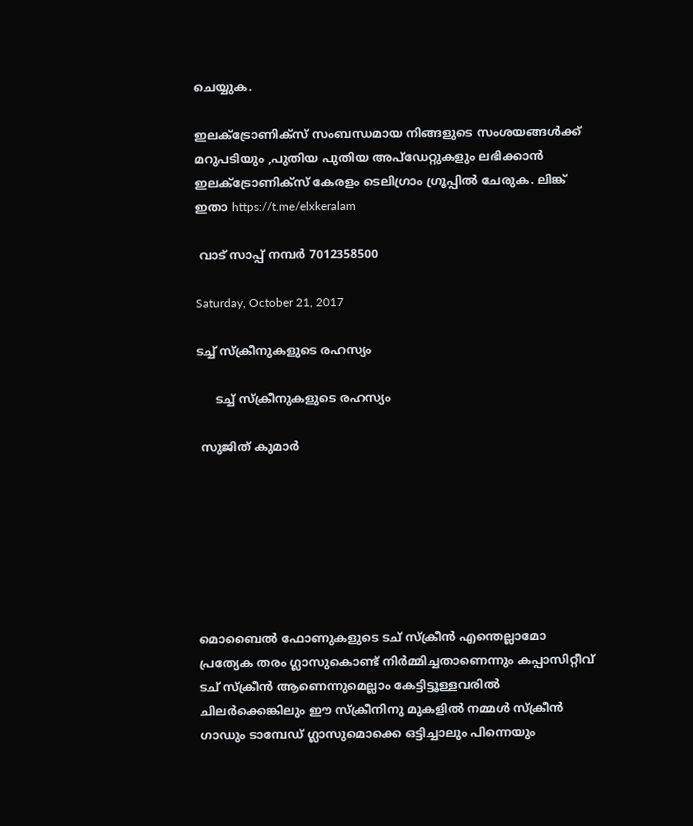ചെയ്യുക.

ഇലക്ട്രോണിക്സ് സംബന്ധമായ നിങ്ങളുടെ സംശയങ്ങൾക്ക് മറുപടിയും ,പുതിയ പുതിയ അപ്ഡേറ്റുകളും ലഭിക്കാൻ ഇലക്ട്രോണിക്സ് കേരളം ടെലിഗ്രാം ഗ്രൂപ്പിൽ ചേരുക. ലിങ്ക് ഇതാ https://t.me/elxkeralam

 വാട് സാപ്പ് നമ്പർ 7012358500

Saturday, October 21, 2017

ടച്ച് സ്ക്രീനുകളുടെ രഹസ്യം

     ടച്ച് സ്ക്രീനുകളുടെ രഹസ്യം

 സുജിത് കുമാര്‍







മൊബൈൽ ഫോണുകളുടെ ടച് സ്ക്രീൻ എന്തെല്ലാമോ പ്രത്യേക തരം ഗ്ലാസുകൊണ്ട് നിർമ്മിച്ചതാണെന്നും കപ്പാസിറ്റീവ് ടച് സ്ക്രീൻ ആണെന്നുമെല്ലാം കേട്ടിട്ടൂള്ളവരിൽ ചിലർക്കെങ്കിലും ഈ സ്ക്രീനിനു മുകളിൽ നമ്മൾ സ്ക്രീൻ ഗാഡും ടാമ്പേഡ് ഗ്ലാസുമൊക്കെ ഒട്ടിച്ചാലും പിന്നെയും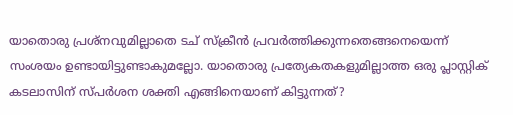യാതൊരു പ്രശ്നവുമില്ലാതെ ടച് സ്ക്രീൻ പ്രവർത്തിക്കുന്നതെങ്ങനെയെന്ന് സംശയം ഉണ്ടായിട്ടുണ്ടാകുമല്ലോ. യാതൊരു പ്രത്യേകതകളുമില്ലാത്ത ഒരു പ്ലാസ്റ്റിക് കടലാസിന് സ്പർശന ശക്തി എങ്ങിനെയാണ്‌ കിട്ടുന്നത്?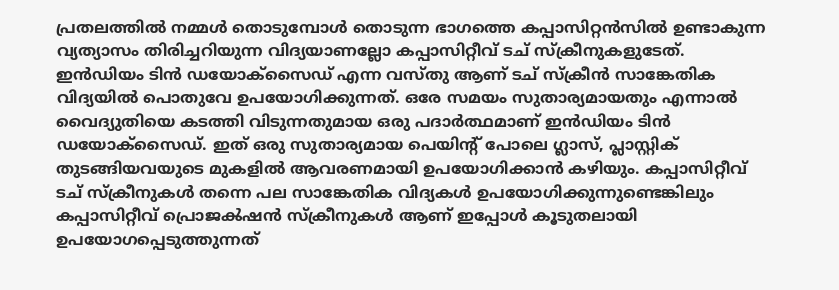പ്രതലത്തിൽ നമ്മൾ തൊടുമ്പോൾ തൊടുന്ന ഭാഗത്തെ കപ്പാസിറ്റൻസിൽ ഉണ്ടാകുന്ന വ്യത്യാസം തിരിച്ചറിയുന്ന വിദ്യയാണല്ലോ കപ്പാസിറ്റീവ് ടച് സ്ക്രീനുകളുടേത്. ഇൻഡിയം ടിൻ ഡയോക്സൈഡ് എന്ന വസ്തു ആണ്‌ ടച് സ്ക്രീൻ സാങ്കേതിക വിദ്യയിൽ പൊതുവേ ഉപയോഗിക്കുന്നത്. ഒരേ സമയം സുതാര്യമായതും എന്നാൽ വൈദ്യുതിയെ കടത്തി വിടുന്നതുമായ ഒരു പദാർത്ഥമാണ്‌ ഇൻഡിയം ടിൻ ഡയോക്സൈഡ്. ഇത് ഒരു സുതാര്യമായ പെയിന്റ് പോലെ ഗ്ലാസ്, പ്ലാസ്റ്റിക് തുടങ്ങിയവയുടെ മുകളിൽ ആവരണമായി ഉപയോഗിക്കാൻ കഴിയും. കപ്പാസിറ്റീവ് ടച് സ്ക്രീനുകൾ തന്നെ പല സാങ്കേതിക വിദ്യകൾ ഉപയോഗിക്കുന്നുണ്ടെങ്കിലും കപ്പാസിറ്റീവ് പ്രൊജൿഷൻ സ്ക്രീനുകൾ ആണ്‌ ഇപ്പോൾ കൂടുതലായി ഉപയോഗപ്പെടുത്തുന്നത്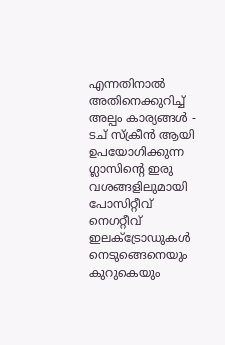എന്നതിനാൽ അതിനെക്കുറിച്ച് അല്പം കാര്യങ്ങൾ - ടച് സ്ക്രീൻ ആയി ഉപയോഗിക്കുന്ന ഗ്ലാസിന്റെ ഇരു വശങ്ങളിലുമായി പോസിറ്റീവ് നെഗറ്റീവ് ഇലക്ട്രോഡുകൾ നെടുങ്ങെനെയും കുറുകെയും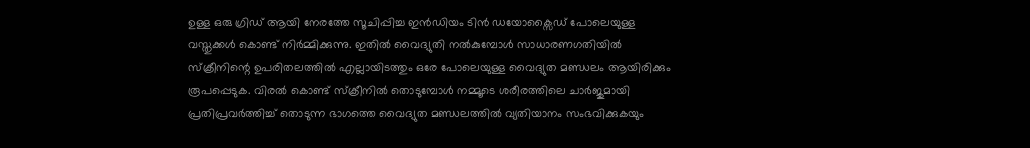ഉള്ള ഒരു ഗ്രിഡ് ആയി നേരത്തേ സൂചിപ്പിച്ച ഇൻഡിയം ടിൻ ഡയോക്സൈഡ് പോലെയുള്ള വസ്തുക്കൾ കൊണ്ട് നിർമ്മിക്കുന്നു. ഇതിൽ വൈദ്യുതി നൽകുമ്പോൾ സാധാരണഗതിയിൽ സ്ക്രീനിന്റെ ഉപരിതലത്തിൽ എല്ലായിടത്തും ഒരേ പോലെയുള്ള വൈദ്യുത മണ്ഡലം ആയിരിക്കും രൂപപ്പെടുക. വിരൽ കൊണ്ട് സ്ക്രീനിൽ തൊടുമ്പോൾ നമ്മൂടെ ശരീരത്തിലെ ചാർജുമായി പ്രതിപ്രവർത്തിച്ച് തൊടുന്ന ഭാഗത്തെ വൈദ്യുത മണ്ഡലത്തിൽ വ്യതിയാനം സംഭവിക്കുകയും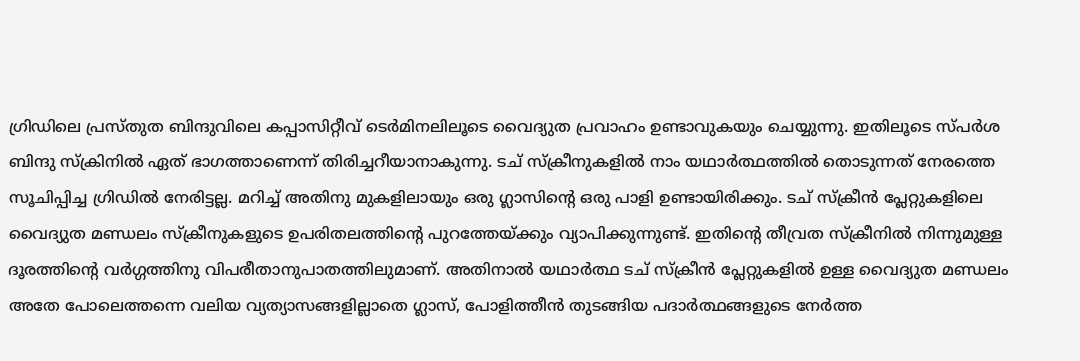ഗ്രിഡിലെ പ്രസ്തുത ബിന്ദുവിലെ കപ്പാസിറ്റീവ് ടെർമിനലിലൂടെ വൈദ്യുത പ്രവാഹം ഉണ്ടാവുകയും ചെയ്യുന്നു. ഇതിലൂടെ സ്പർശ ബിന്ദു സ്ക്രിനിൽ ഏത് ഭാഗത്താണെന്ന് തിരിച്ചറീയാനാകുന്നു. ടച് സ്ക്രീനുകളിൽ നാം യഥാർത്ഥത്തിൽ തൊടുന്നത് നേരത്തെ സൂചിപ്പിച്ച ഗ്രിഡിൽ നേരിട്ടല്ല. മറിച്ച് അതിനു മുകളിലായും ഒരു ഗ്ലാസിന്റെ ഒരു പാളി ഉണ്ടായിരിക്കും. ടച് സ്ക്രീൻ പ്ലേറ്റുകളിലെ വൈദ്യുത മണ്ഡലം സ്ക്രീനുകളുടെ ഉപരിതലത്തിന്റെ പുറത്തേയ്ക്കും വ്യാപിക്കുന്നുണ്ട്. ഇതിന്റെ തീവ്രത സ്ക്രീനിൽ നിന്നുമുള്ള ദൂരത്തിന്റെ വർഗ്ഗത്തിനു വിപരീതാനുപാതത്തിലുമാണ്‌. അതിനാൽ യഥാർത്ഥ ടച് സ്ക്രീൻ പ്ലേറ്റുകളിൽ ഉള്ള വൈദ്യുത മണ്ഡലം അതേ പോലെത്തന്നെ വലിയ വ്യത്യാസങ്ങളില്ലാതെ ഗ്ലാസ്, പോളിത്തീൻ തുടങ്ങിയ പദാർത്ഥങ്ങളുടെ നേർത്ത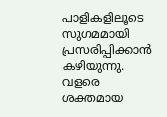പാളികളിലൂടെ സുഗമമായി പ്രസരിപ്പിക്കാൻ കഴിയുന്നു. വളരെ ശക്തമായ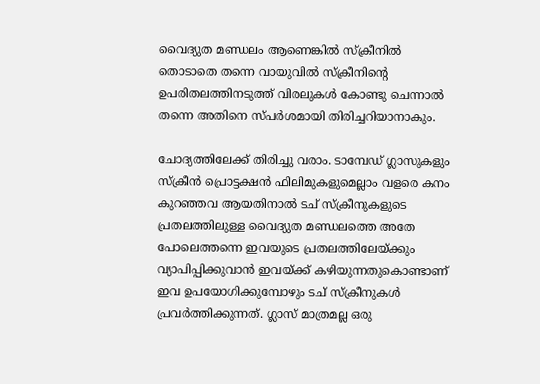വൈദ്യുത മണ്ഡലം ആണെങ്കിൽ സ്ക്രീനിൽ തൊടാതെ തന്നെ വായുവിൽ സ്ക്രീനിന്റെ ഉപരിതലത്തിനടുത്ത് വിരലുകൾ കോണ്ടു ചെന്നാൽ തന്നെ അതിനെ സ്പർശമായി തിരിച്ചറിയാനാകും.

ചോദ്യത്തിലേക്ക് തിരിച്ചു വരാം. ടാമ്പേഡ് ഗ്ലാസുകളും സ്ക്രീൻ പ്രൊട്ടക്ഷൻ ഫിലിമുകളുമെല്ലാം വളരെ കനം കുറഞ്ഞവ ആയതിനാൽ ടച് സ്ക്രീനുകളുടെ പ്രതലത്തിലുള്ള വൈദ്യുത മണ്ഡലത്തെ അതേ പോലെത്തന്നെ ഇവയുടെ പ്രതലത്തിലേയ്ക്കും വ്യാപിപ്പിക്കുവാൻ ഇവയ്ക്ക് കഴിയുന്നതുകൊണ്ടാണ്‌ ഇവ ഉപയോഗിക്കുമ്പോഴും ടച് സ്ക്രീനുകൾ പ്രവർത്തിക്കുന്നത്. ഗ്ലാസ് മാത്രമല്ല ഒരു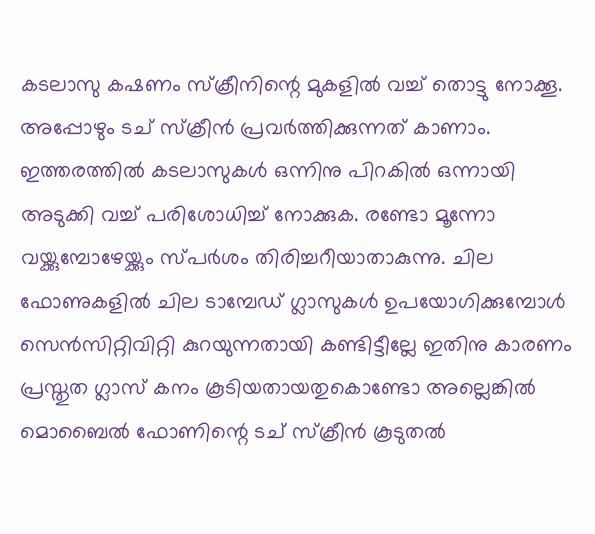കടലാസു കഷണം സ്ക്രീനിന്റെ മുകളിൽ വച്ച് തൊട്ടു നോക്കൂ. അപ്പോഴും ടച് സ്ക്രീൻ പ്രവർത്തിക്കുന്നത് കാണാം. ഇത്തരത്തിൽ കടലാസുകൾ ഒന്നിനു പിറകിൽ ഒന്നായി അടുക്കി വച്ച് പരിശോധിച്ച് നോക്കുക. രണ്ടോ മൂന്നോ‌ വയ്ക്കുമ്പോഴേയ്ക്കും സ്പർശം തിരിച്ചറീയാതാകുന്നു. ചില ഫോണുകളിൽ ചില ടാമ്പേഡ് ഗ്ലാസുകൾ ഉപയോഗിക്കുമ്പോൾ സെൻസിറ്റിവിറ്റി കുറയുന്നതായി കണ്ടിട്ടീല്ലേ ഇതിനു കാരണം പ്രസ്തുത ഗ്ലാസ് കനം കൂടിയതായതുകൊണ്ടോ അല്ലെങ്കിൽ മൊബൈൽ ഫോണിന്റെ ടച് സ്ക്രീൻ കൂടുതൽ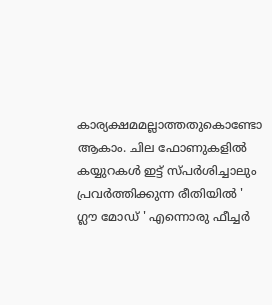കാര്യക്ഷമമല്ലാത്തതുകൊണ്ടോ ആകാം. ചില ഫോണുകളിൽ കയ്യുറകൾ ഇട്ട് സ്പർശിച്ചാലും പ്രവർത്തിക്കുന്ന രീതിയിൽ ' ഗ്ലൗ മോഡ് ' എന്നൊരു ഫീച്ചർ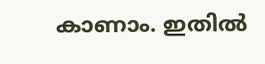കാണാം. ഇതിൽ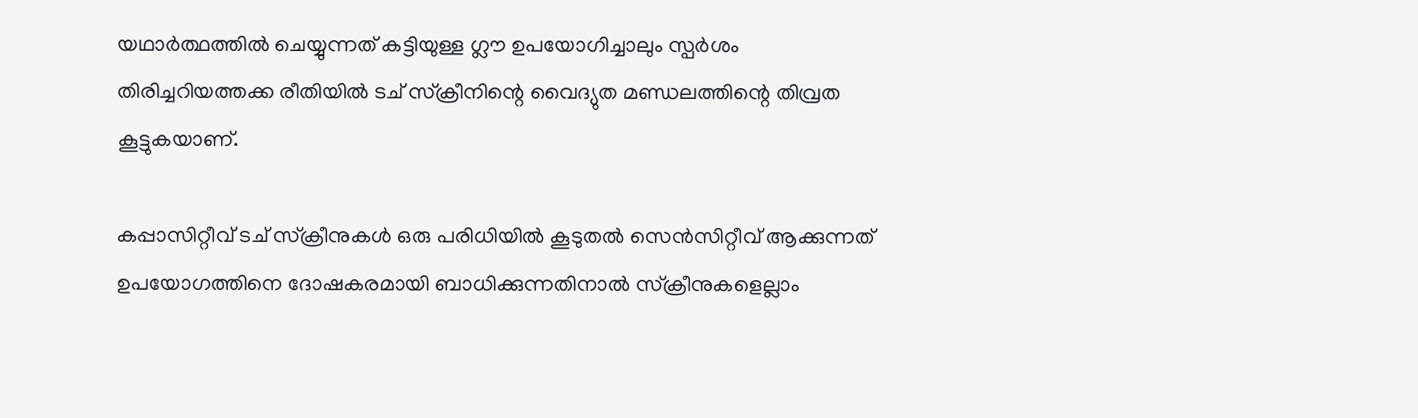യഥാർത്ഥത്തിൽ ചെയ്യുന്നത് കട്ടിയുള്ള ഗ്ലൗ ഉപയോഗിച്ചാലും സ്പർശം തിരിച്ചറിയത്തക്ക രീതിയിൽ ടച് സ്ക്രീനിന്റെ വൈദ്യുത മണ്ഡലത്തിന്റെ തിവ്രത കൂട്ടുകയാണ്‌.

കപ്പാസിറ്റീവ് ടച് സ്ക്രീനുകൾ ഒരു പരിധിയിൽ കൂടുതൽ സെൻസിറ്റീവ് ആക്കുന്നത് ഉപയോഗത്തിനെ ദോഷകരമായി ബാധിക്കുന്നതിനാൽ സ്ക്രീനുകളെല്ലാം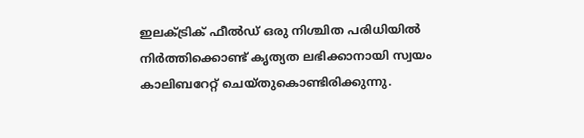ഇലക്ട്രിക് ഫീൽഡ് ഒരു നിശ്ചിത പരിധിയിൽ നിർത്തിക്കൊണ്ട് കൃത്യത ലഭിക്കാനായി സ്വയം കാലിബറേറ്റ് ചെയ്തുകൊണ്ടിരിക്കുന്നു.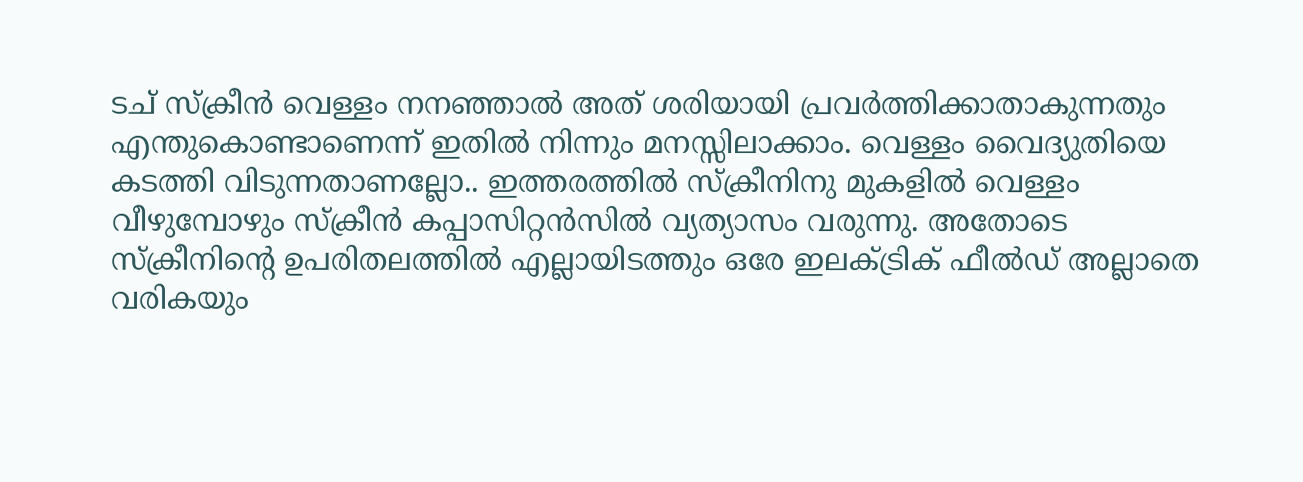ടച് സ്ക്രീൻ വെള്ളം നനഞ്ഞാൽ അത് ശരിയായി പ്രവർത്തിക്കാതാകുന്നതും എന്തുകൊണ്ടാണെന്ന് ഇതിൽ നിന്നും മനസ്സിലാക്കാം. വെള്ളം വൈദ്യുതിയെ കടത്തി വിടുന്നതാണല്ലോ.. ഇത്തരത്തിൽ സ്ക്രീനിനു മുകളിൽ വെള്ളം വീഴുമ്പോഴും സ്ക്രീൻ കപ്പാസിറ്റൻസിൽ വ്യത്യാസം വരുന്നു. അതോടെ സ്ക്രീനിന്റെ ഉപരിതലത്തിൽ എല്ലായിടത്തും ഒരേ ഇലക്ട്രിക് ഫീൽഡ് അല്ലാതെ വരികയും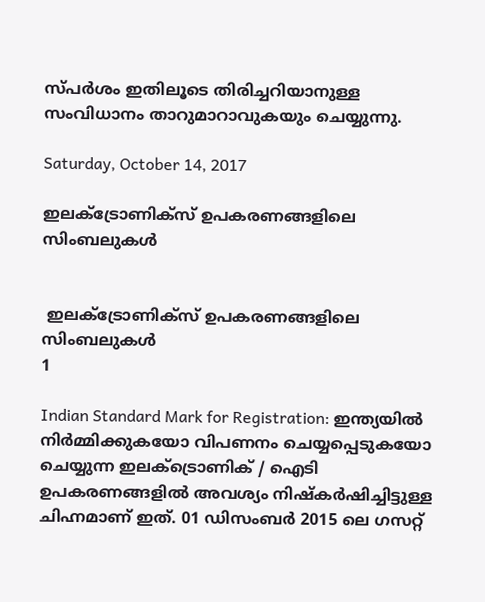സ്പർശം ഇതിലൂടെ തിരിച്ചറിയാനുള്ള സംവിധാനം താറുമാറാവുകയും ചെയ്യുന്നു.

Saturday, October 14, 2017

ഇലക്ട്രോണിക്സ് ഉപകരണങ്ങളിലെ സിംബലുകള്‍


 ഇലക്ട്രോണിക്സ് ഉപകരണങ്ങളിലെ സിംബലുകള്‍
1

Indian Standard Mark for Registration: ഇന്ത്യയിൽ നിർമ്മിക്കുകയോ വിപണനം ചെയ്യപ്പെടുകയോ ചെയ്യുന്ന ഇലക്ട്രൊണിക് / ഐടി ഉപകരണങ്ങളിൽ അവശ്യം നിഷ്കർഷിച്ചിട്ടുള്ള ചിഹ്നമാണ്‌ ഇത്. 01 ഡിസംബർ 2015 ലെ ഗസറ്റ്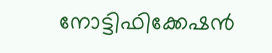നോട്ടിഫിക്കേഷൻ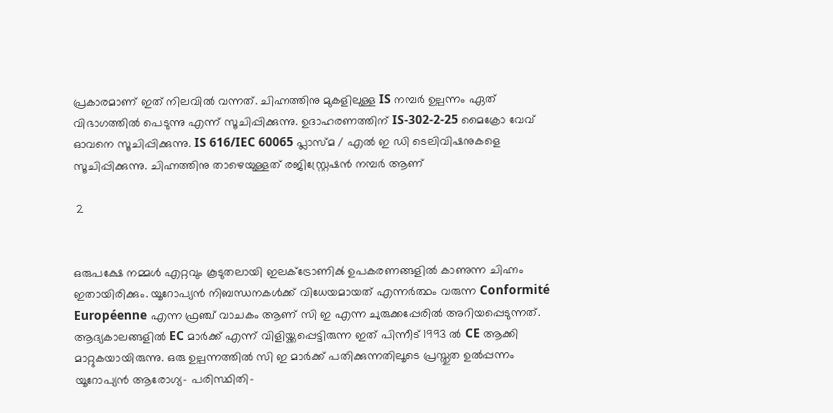പ്രകാരമാണ്‌ ഇത് നിലവിൽ വന്നത്. ചിഹ്നത്തിനു മുകളിലുള്ള IS നമ്പർ ഉല്പന്നം ഏത് വിഭാഗത്തിൽ പെടുന്നു എന്ന് സൂചിപ്പിക്കുന്നു. ഉദാഹരണത്തിന്‌ IS-302-2-25 മൈക്രോ വേവ് ഓവനെ സൂചിപ്പിക്കുന്നു. IS 616/IEC 60065 പ്ലാസ്മ / എൽ ഇ ഡി ടെലിവിഷനുകളെ സൂചിപ്പിക്കുന്നു. ചിഹ്നത്തിനു താഴെയുള്ളത് രജിസ്റ്റ്രേഷൻ നമ്പർ ആണ്‌

 2


ഒരുപക്ഷേ നമ്മൾ എറ്റവും കൂടുതലായി ഇലക്ട്രോണിൿ ഉപകരണങ്ങളിൽ കാണുന്ന ചിഹ്നം ഇതായിരിക്കും. യൂറോപ്യൻ നിബന്ധനകൾക്ക് വിധേയമായത് എന്നർത്ഥം വരുന്ന Conformité Européenne എന്ന ഫ്രഞ്ച് വാചകം ആണ് സി ഇ എന്ന ചുരുക്കപ്പേരിൽ അറിയപ്പെടുന്നത്. ആദ്യകാലങ്ങളിൽ EC മാർക്ക് എന്ന് വിളിയ്ക്കപ്പെട്ടിരുന്ന ഇത് പിന്നീട് 1993 ൽ CE ആക്കി മാറ്റുകയായിരുന്നു. ഒരു ഉല്പന്നത്തിൽ സി ഇ മാർക്ക് പതിക്കുന്നതിലൂടെ പ്രസ്തുത ഉൽപ്പന്നം യൂറോപ്യൻ ആരോഗ്യ- പരിസ്ഥിതി-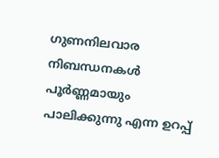ഗുണനിലവാര നിബന്ധനകൾ പൂർണ്ണമായും പാലിക്കുന്നു എന്ന ഉറപ്പ്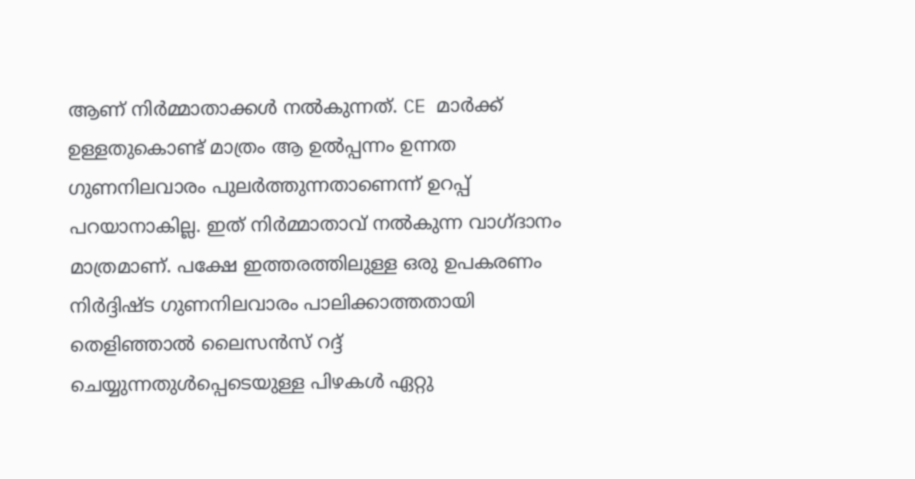ആണ്‌ നിർമ്മാതാക്കൾ നൽകുന്നത്. CE മാർക്ക് ഉള്ളതുകൊണ്ട് മാത്രം ആ ഉൽപ്പന്നം ഉന്നത ഗുണനിലവാരം പുലർത്തുന്നതാണെന്ന് ഉറപ്പ് പറയാനാകില്ല. ഇത് നിർമ്മാതാവ് നൽകുന്ന വാഗ്ദാനം മാത്രമാണ്. പക്ഷേ ഇത്തരത്തിലുള്ള ഒരു ഉപകരണം നിർദ്ദിഷ്ട ഗുണനിലവാരം പാലിക്കാത്തതായി തെളിഞ്ഞാൽ ലൈസൻസ് റദ്ദ് ചെയ്യുന്നതുൾപ്പെടെയുള്ള പിഴകൾ ഏറ്റു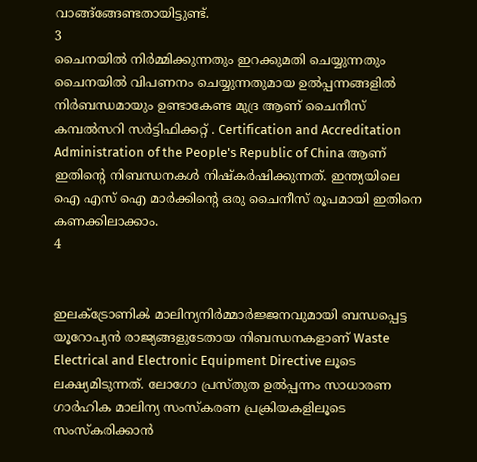വാങ്ങ്ങ്ങേണ്ടതായിട്ടുണ്ട്.
3
ചൈനയിൽ നിർമ്മിക്കുന്നതും ഇറക്കുമതി ചെയ്യുന്നതും ചൈനയിൽ വിപണനം ചെയ്യുന്നതുമായ ഉൽപ്പന്നങ്ങളിൽ നിർബന്ധമായും ഉണ്ടാകേണ്ട മുദ്ര ആണ് ചൈനീസ് കമ്പൽസറി സർട്ടിഫിക്കറ്റ് . Certification and Accreditation Administration of the People's Republic of China ആണ്‌ ഇതിന്റെ നിബന്ധനകൾ നിഷ്കർഷിക്കുന്നത്. ഇന്ത്യയിലെ ഐ എസ് ഐ മാർക്കിന്റെ ഒരു ചൈനീസ് രൂപമായി ഇതിനെ കണക്കിലാക്കാം.
4


ഇലക്ട്രോണിൿ മാലിന്യനിർമ്മാർജ്ജനവുമായി ബന്ധപ്പെട്ട യൂറോപ്യൻ രാജ്യങ്ങളുടേതായ നിബന്ധനകളാണ് Waste Electrical and Electronic Equipment Directive ലൂടെ ലക്ഷ്യമിടുന്നത്. ലോഗോ പ്രസ്തുത ഉൽപ്പന്നം സാധാരണ ഗാർഹിക മാലിന്യ സംസ്കരണ പ്രക്രിയകളിലൂടെ സംസ്കരിക്കാൻ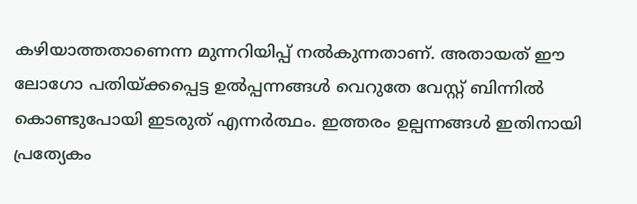കഴിയാത്തതാണെന്ന മുന്നറിയിപ്പ് നൽകുന്നതാണ്‌. അതായത് ഈ ലോഗോ പതിയ്ക്കപ്പെട്ട ഉൽപ്പന്നങ്ങൾ വെറുതേ വേസ്റ്റ് ബിന്നിൽ കൊണ്ടുപോയി ഇടരുത് എന്നർത്ഥം. ഇത്തരം ഉല്പന്നങ്ങൾ ഇതിനായി പ്രത്യേകം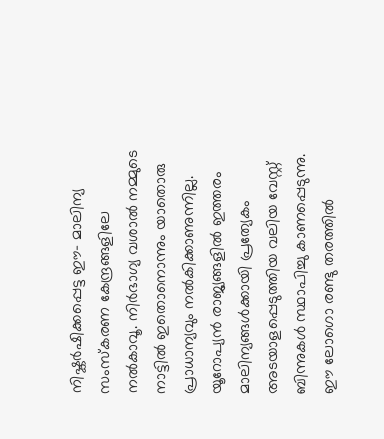നിഷ്കർഷിക്കപ്പെട്ട ഈ- മാലിന്യ സംസ്കരണ കേന്ദ്രങ്ങളിലേ നൽകാവൂ. നിർഭാഗ്യ വശാൽ നമ്മുടെ നാട്ടിൽ ഇതൊനൊന്നും യാതൊരു പ്രാധാന്യവും നൽകിക്കാണുന്നില്ല. യൂറോപ്യൻ രാജ്യങ്ങളിൽ ഇത്തരം മാലിന്യങ്ങൾക്കായി പ്രത്യേകം അടയാളപ്പെടുത്തിയ വലിയ വേസ്റ്റ് ബിന്നുകൾ സ്ഥാപിച്ചു കാണപ്പെടുന്നു. ഈ ലോഗൊ‌ രണ്ടു തരത്തിൽ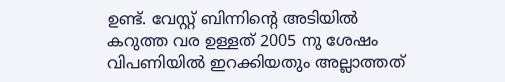ഉണ്ട്. വേസ്റ്റ് ബിന്നിന്റെ അടിയിൽ കറുത്ത വര ഉള്ളത് 2005 നു ശേഷം വിപണിയിൽ ഇറക്കിയതും അല്ലാത്തത്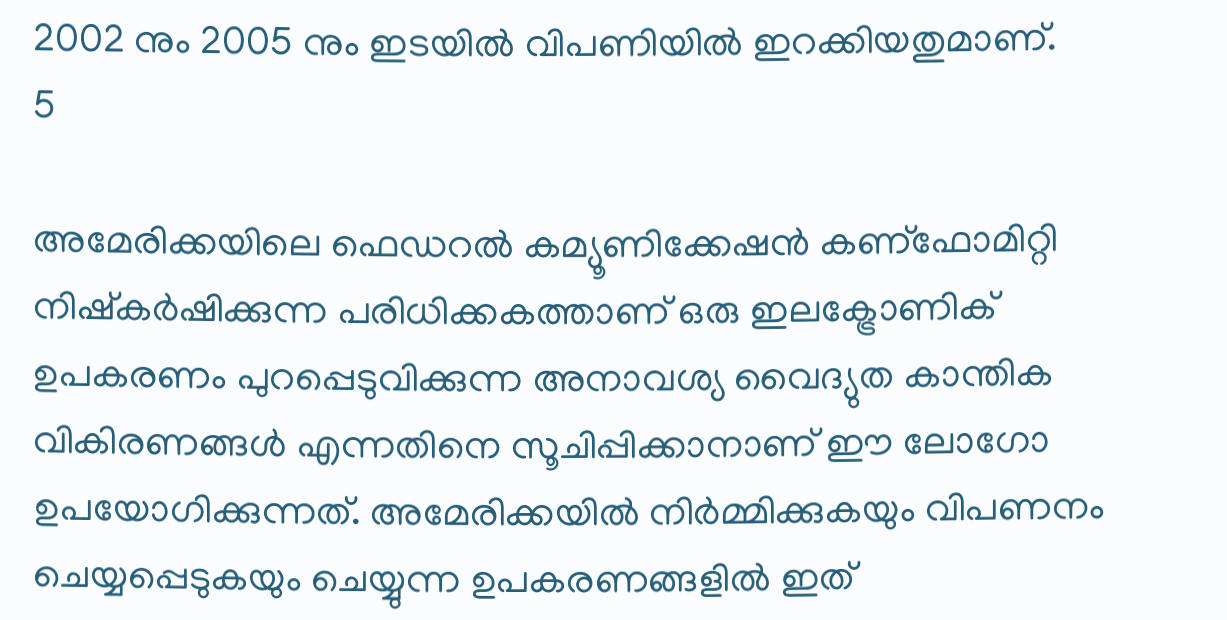2002 നും 2005 നും ഇടയിൽ വിപണിയിൽ ഇറക്കിയതുമാണ്‌.
5

അമേരിക്കയിലെ ഫെഡറൽ കമ്യൂണിക്കേഷൻ കണ്ഫോമിറ്റി നിഷ്കർഷിക്കുന്ന പരിധിക്കകത്താണ്‌ ഒരു ഇലക്ട്രോണിക് ഉപകരണം പുറപ്പെടുവിക്കുന്ന അനാവശ്യ വൈദ്യുത കാന്തിക വികിരണങ്ങൾ എന്നതിനെ സൂചിപ്പിക്കാനാണ്‌ ഈ ലോഗോ ഉപയോഗിക്കുന്നത്. അമേരിക്കയിൽ നിർമ്മിക്കുകയും വിപണനം ചെയ്യപ്പെടുകയും ചെയ്യുന്ന ഉപകരണങ്ങളിൽ ഇത്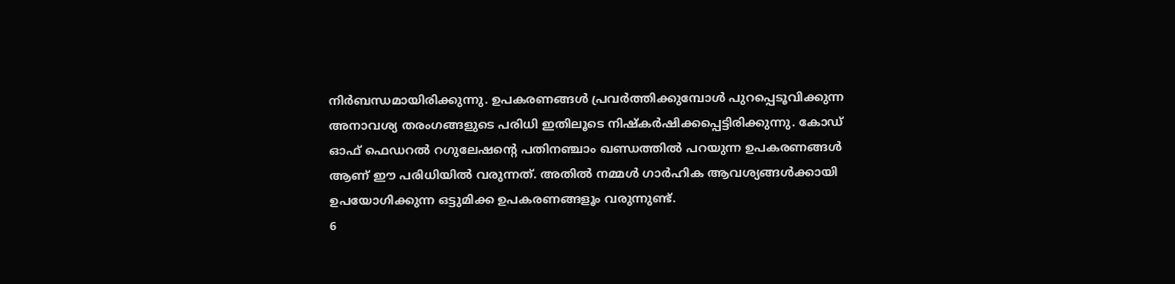നിർബന്ധമായിരിക്കുന്നു. ഉപകരണങ്ങൾ പ്രവർത്തിക്കുമ്പോൾ പുറപ്പെടൂവിക്കുന്ന അനാവശ്യ തരംഗങ്ങളുടെ പരിധി ഇതിലൂടെ നിഷ്കർഷിക്കപ്പെട്ടിരിക്കുന്നു. കോഡ് ഓഫ് ഫെഡറൽ റഗുലേഷന്റെ പതിനഞ്ചാം ഖണ്ഡത്തിൽ പറയുന്ന ഉപകരണങ്ങൾ ആണ്‌ ഈ പരിധിയിൽ വരുന്നത്. അതിൽ നമ്മൾ ഗാർഹിക ആവശ്യങ്ങൾക്കായി ഉപയോഗിക്കുന്ന ഒട്ടുമിക്ക ഉപകരണങ്ങളൂം വരുന്നുണ്ട്.
6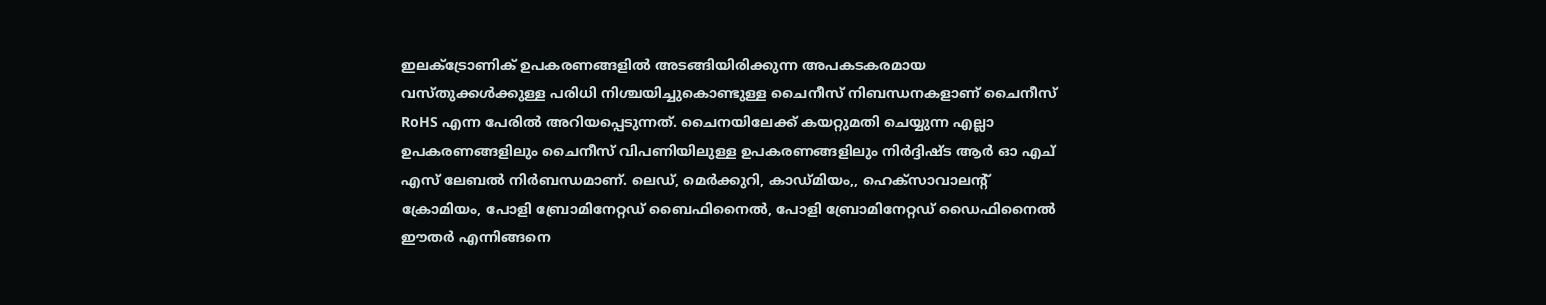ഇലക്ട്രോണിക് ഉപകരണങ്ങളിൽ അടങ്ങിയിരിക്കുന്ന അപകടകരമായ വസ്തുക്കൾക്കുള്ള പരിധി നിശ്ചയിച്ചുകൊണ്ടുള്ള ചൈനീസ് നിബന്ധനകളാണ്‌ ചൈനീസ് RoHS എന്ന പേരിൽ അറിയപ്പെടുന്നത്. ചൈനയിലേക്ക് കയറ്റുമതി ചെയ്യുന്ന എല്ലാ ഉപകരണങ്ങളിലും ചൈനീസ് വിപണിയിലുള്ള ഉപകരണങ്ങളിലും നിർദ്ദിഷ്ട ആർ ഓ എച് എസ് ലേബൽ നിർബന്ധമാണ്‌. ലെഡ്, മെർക്കുറി, കാഡ്മിയം,, ഹെക്സാവാലന്റ് ക്രോമിയം, പോളി ബ്രോമിനേറ്റഡ് ബൈഫിനൈൽ, പോളി ബ്രോമിനേറ്റഡ് ഡൈഫിനൈൽ ഈതർ എന്നിങ്ങനെ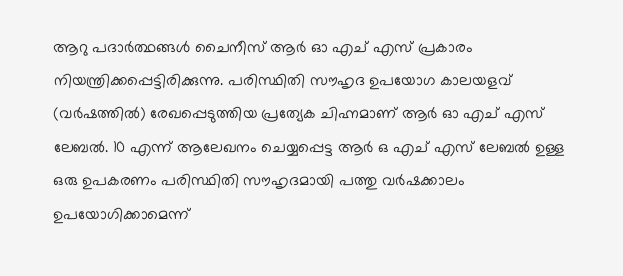ആറു പദാർത്ഥങ്ങൾ ചൈനീസ് ആർ ഓ എച് എസ് പ്രകാരം നിയന്ത്രിക്കപ്പെട്ടിരിക്കുന്നു. പരിസ്ഥിതി സൗഹൃദ ഉപയോഗ കാലയളവ് (വർഷത്തിൽ) രേഖപ്പെടുത്തിയ പ്രത്യേക ചിഹ്നമാണ്‌ ആർ ഓ എച് എസ് ലേബൽ. 10 എന്ന് ആലേഖനം ചെയ്യപ്പെട്ട ആർ ഒ എച് എസ് ലേബൽ ഉള്ള ഒരു ഉപകരണം പരിസ്ഥിതി സൗഹൃദമായി പത്തു വർഷക്കാലം ഉപയോഗിക്കാമെന്ന്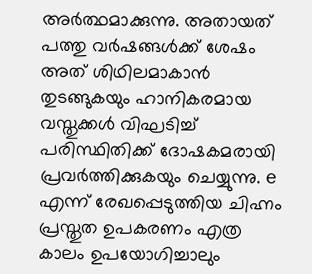അർത്ഥമാക്കുന്നു. അതായത് പത്തു വർഷങ്ങൾക്ക് ശേഷം അത് ശിഥിലമാകാൻ തുടങ്ങുകയും ഹാനികരമായ വസ്തുക്കൾ വിഘടിച്ച് പരിസ്ഥിതിക്ക് ദോഷകമരായി പ്രവർത്തിക്കുകയും ചെയ്യുന്നു. e എന്ന് രേഖപ്പെടുത്തിയ ചിഹ്നം പ്രസ്തുത ഉപകരണം എത്ര കാലം ഉപയോഗിച്ചാലും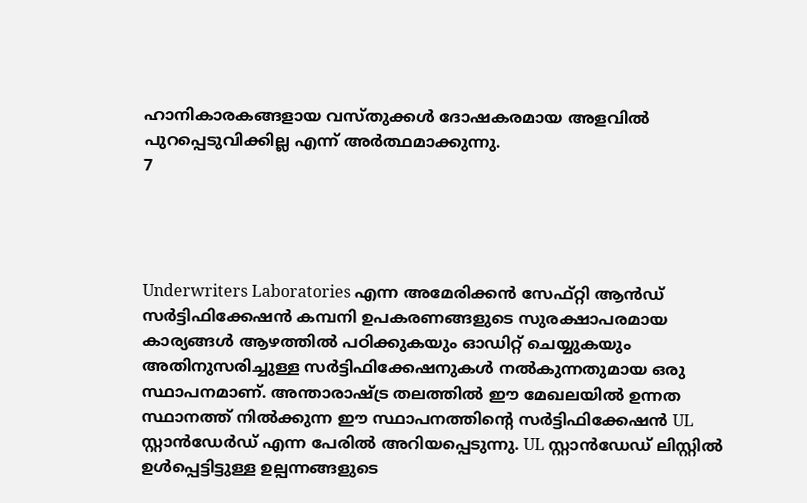ഹാനികാരകങ്ങളായ വസ്തുക്കൾ ദോഷകരമായ അളവിൽ പുറപ്പെടുവിക്കില്ല എന്ന് അർത്ഥമാക്കുന്നു.
7




Underwriters Laboratories എന്ന അമേരിക്കൻ സേഫ്റ്റി ആൻഡ് സർട്ടിഫിക്കേഷൻ കമ്പനി ഉപകരണങ്ങളുടെ സുരക്ഷാപരമായ കാര്യങ്ങൾ ആഴത്തിൽ പഠിക്കുകയും ഓഡിറ്റ് ചെയ്യുകയും അതിനുസരിച്ചുള്ള സർട്ടിഫിക്കേഷനുകൾ നൽകുന്നതുമായ ഒരു സ്ഥാപനമാണ്‌. അന്താരാഷ്ട്ര തലത്തിൽ ഈ മേഖലയിൽ ഉന്നത സ്ഥാനത്ത് നിൽക്കുന്ന ഈ സ്ഥാപനത്തിന്റെ സർട്ടിഫിക്കേഷൻ UL സ്റ്റാൻഡേർഡ് എന്ന പേരിൽ അറിയപ്പെടുന്നു. UL സ്റ്റാൻഡേഡ് ലിസ്റ്റിൽ ഉൾപ്പെട്ടിട്ടുള്ള ഉല്പന്നങ്ങളുടെ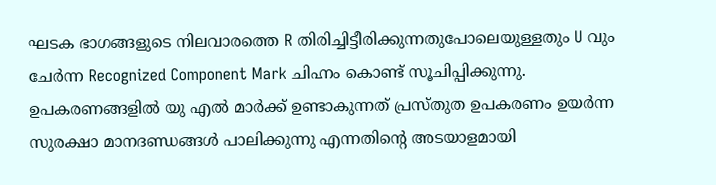ഘടക ഭാഗങ്ങളുടെ നിലവാരത്തെ R തിരിച്ചിട്ടീരിക്കുന്നതുപോലെയുള്ളതും U വും ചേർന്ന Recognized Component Mark ചിഹ്നം കൊണ്ട് സൂചിപ്പിക്കുന്നു. ഉപകരണങ്ങളിൽ യു എൽ മാർക്ക് ഉണ്ടാകുന്നത് പ്രസ്തുത ഉപകരണം ഉയർന്ന സുരക്ഷാ മാനദണ്ഡങ്ങൾ പാലിക്കുന്നു എന്നതിന്റെ അടയാളമായി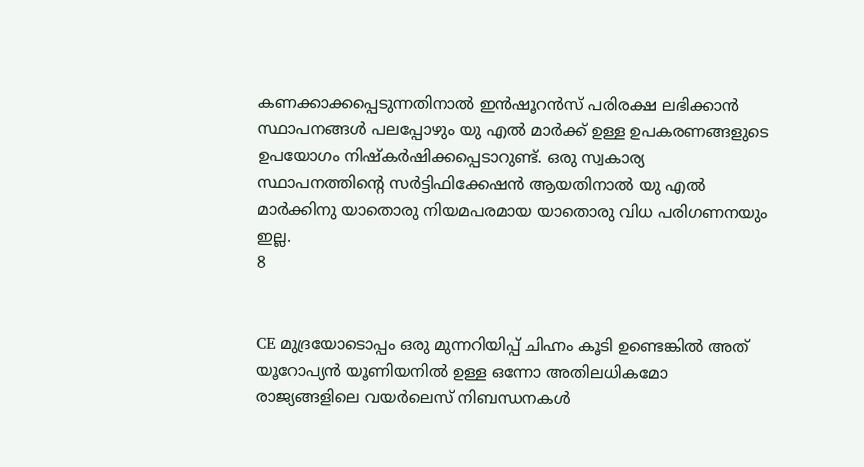കണക്കാക്കപ്പെടുന്നതിനാൽ ഇൻഷൂറൻസ് പരിരക്ഷ ലഭിക്കാൻ സ്ഥാപനങ്ങൾ പലപ്പോഴും യു എൽ മാർക്ക് ഉള്ള ഉപകരണങ്ങളുടെ ഉപയോഗം നിഷ്കർഷിക്കപ്പെടാറുണ്ട്. ഒരു സ്വകാര്യ സ്ഥാപനത്തിന്റെ സർട്ടിഫിക്കേഷൻ ആയതിനാൽ യു എൽ മാർക്കിനു യാതൊരു നിയമപരമായ യാതൊരു വിധ പരിഗണനയും ഇല്ല.
8


CE മുദ്രയോടൊപ്പം ഒരു മുന്നറിയിപ്പ് ചിഹ്നം കൂടി ഉണ്ടെങ്കിൽ അത് യൂറോപ്യൻ യൂണിയനിൽ ഉള്ള ഒന്നോ അതിലധികമോ രാജ്യങ്ങളിലെ വയർലെസ് നിബന്ധനകൾ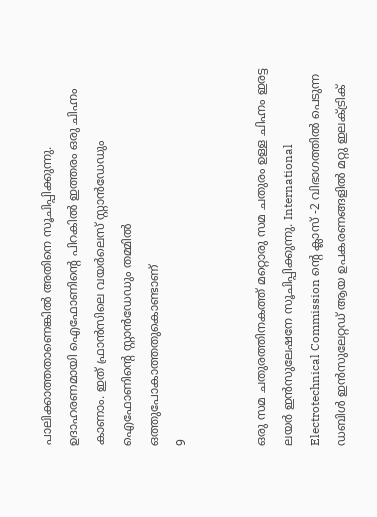പാലിക്കാത്തതാണെങ്കിൽ അതിനെ സൂചിപ്പിക്കുന്നു. ഉദാഹരണമായി ഐഫോണിന്റെ പിറകിൽ ഇത്തരം ഒരു ചിഹ്നം കാണാം. ഇത് ഫ്രാൻസിലെ വയർലെസ് സ്റ്റാൻഡേഡും ഐഫോണിന്റെ സ്റ്റാൻഡേഡും തമ്മിൽ ഒത്തുപോകാത്തതുകൊണ്ടാണ്
9


ഒരു സമ ചതുരത്തിനകത്ത് മറ്റൊരു സമ ചതുരം ഉള്ള ചിഹ്നം ഇരട്ട ലയർ ഇൻസുലേഷനേ സൂചിപ്പിക്കുന്നു. International Electrotechnical Commission ന്റെ ക്ലാസ് -2 വിഭാഗത്തിൽ പെടുന്ന ഡബിൾ ഇൻസുലേറ്റഡ് ആയ ഉപകരണങ്ങളിൽ മറ്റു ഇലക്ട്രിക്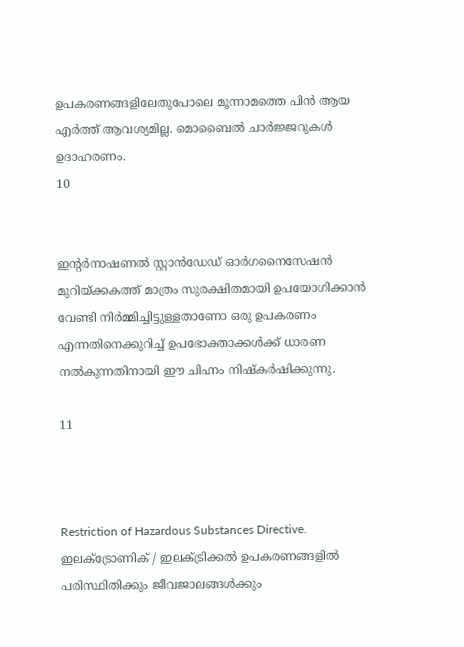ഉപകരണങ്ങളിലേതുപോലെ മൂന്നാമത്തെ പിൻ ആയ എർത്ത് ആവശ്യമില്ല. മൊബൈൽ ചാർജ്ജറുകൾ ഉദാഹരണം.
10


ഇന്റർനാഷണൽ സ്റ്റാൻഡേഡ് ഓർഗനൈസേഷൻ മുറിയ്ക്കകത്ത് മാത്രം സുരക്ഷിതമായി ഉപയോഗിക്കാൻ വേണ്ടി നിർമ്മിച്ചിട്ടുള്ളതാണോ ഒരു ഉപകരണം എന്നതിനെക്കുറിച്ച് ഉപഭോക്താക്കൾക്ക് ധാരണ നൽകുന്നതിനായി ഈ ചിഹ്നം നിഷ്കർഷിക്കുന്നു.

11



Restriction of Hazardous Substances Directive. ഇലക്ട്രോണിക് / ഇലക്ട്രിക്കൽ ഉപകരണങ്ങളിൽ പരിസ്ഥിതിക്കും ജീവജാലങ്ങൾക്കും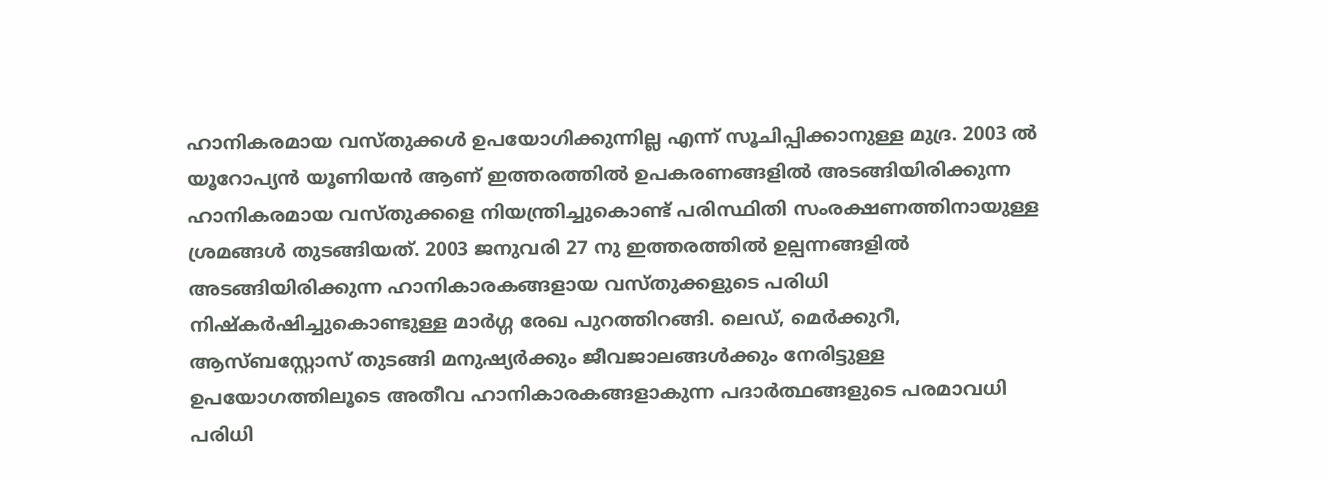ഹാനികരമായ വസ്തുക്കൾ ഉപയോഗിക്കുന്നില്ല എന്ന് സൂചിപ്പിക്കാനുള്ള മുദ്ര. 2003 ൽ യൂറോപ്യൻ യൂണിയൻ ആണ്‌ ഇത്തരത്തിൽ ഉപകരണങ്ങളിൽ അടങ്ങിയിരിക്കുന്ന ഹാനികരമായ വസ്തുക്കളെ നിയന്ത്രിച്ചുകൊണ്ട് പരിസ്ഥിതി സംരക്ഷണത്തിനായുള്ള ശ്രമങ്ങൾ തുടങ്ങിയത്. 2003 ജനുവരി 27 നു ഇത്തരത്തിൽ ഉല്പന്നങ്ങളിൽ അടങ്ങിയിരിക്കുന്ന ഹാനികാരകങ്ങളായ വസ്തുക്കളുടെ പരിധി നിഷ്കർഷിച്ചുകൊണ്ടുള്ള മാർഗ്ഗ രേഖ പുറത്തിറങ്ങി. ലെഡ്, മെർക്കുറീ, ആസ്ബസ്റ്റോസ് തുടങ്ങി മനുഷ്യർക്കും ജീവജാലങ്ങൾക്കും നേരിട്ടുള്ള ഉപയോഗത്തിലൂടെ അതീവ ഹാനികാരകങ്ങളാകുന്ന പദാർത്ഥങ്ങളുടെ പരമാവധി പരിധി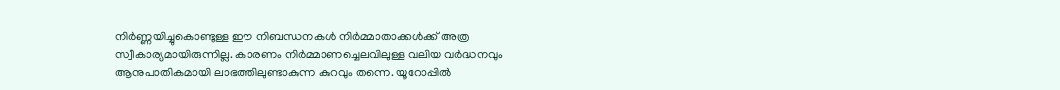നിർണ്ണയിച്ചുകൊണ്ടുള്ള ഈ നിബന്ധനകൾ നിർമ്മാതാക്കൾക്ക് അത്ര സ്വീകാര്യമായിരുന്നില്ല. കാരണം നിർമ്മാണച്ചെലവിലുള്ള വലിയ വർദ്ധനവും ആനുപാതികമായി ലാഭത്തിലുണ്ടാകുന്ന കുറവും തന്നെ. യൂറോപ്പിൽ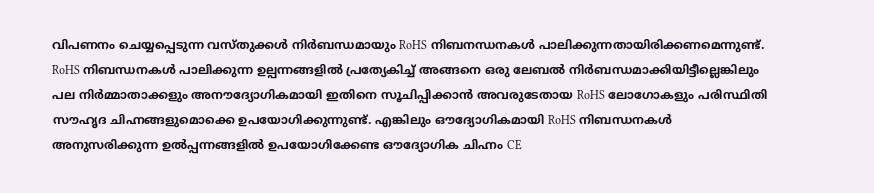വിപണനം ചെയ്യപ്പെടുന്ന വസ്തുക്കൾ നിർബന്ധമായും RoHS നിബനന്ധനകൾ പാലിക്കുന്നതായിരിക്കണമെന്നുണ്ട്. RoHS നിബന്ധനകൾ പാലിക്കുന്ന ഉല്പന്നങ്ങളിൽ പ്രത്യേകിച്ച് അങ്ങനെ ഒരു ലേബൽ നിർബന്ധമാക്കിയിട്ടീല്ലെങ്കിലും പല നിർമ്മാതാക്കളും അനൗദ്യോഗികമായി ഇതിനെ സൂചിപ്പിക്കാൻ അവരുടേതായ RoHS ലോഗോകളും പരിസ്ഥിതി സൗഹൃദ ചിഹ്നങ്ങളുമൊക്കെ ഉപയോഗിക്കുന്നുണ്ട്. എങ്കിലും ഔദ്യോഗികമായി RoHS നിബന്ധനകൾ അനുസരിക്കുന്ന ഉൽപ്പന്നങ്ങളിൽ ഉപയോഗിക്കേണ്ട ഔദ്യോഗിക ചിഹ്നം CE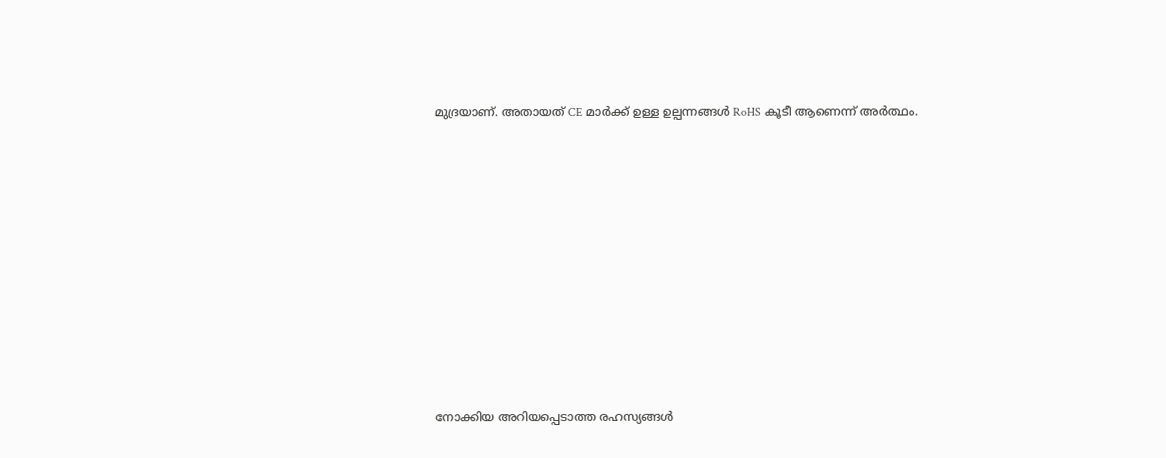മുദ്രയാണ്‌. അതായത് CE മാർക്ക് ഉള്ള ഉല്പന്നങ്ങൾ RoHS കൂടീ ആണെന്ന് അർത്ഥം.










നോക്കിയ അറിയപ്പെടാത്ത രഹസ്യങ്ങള്‍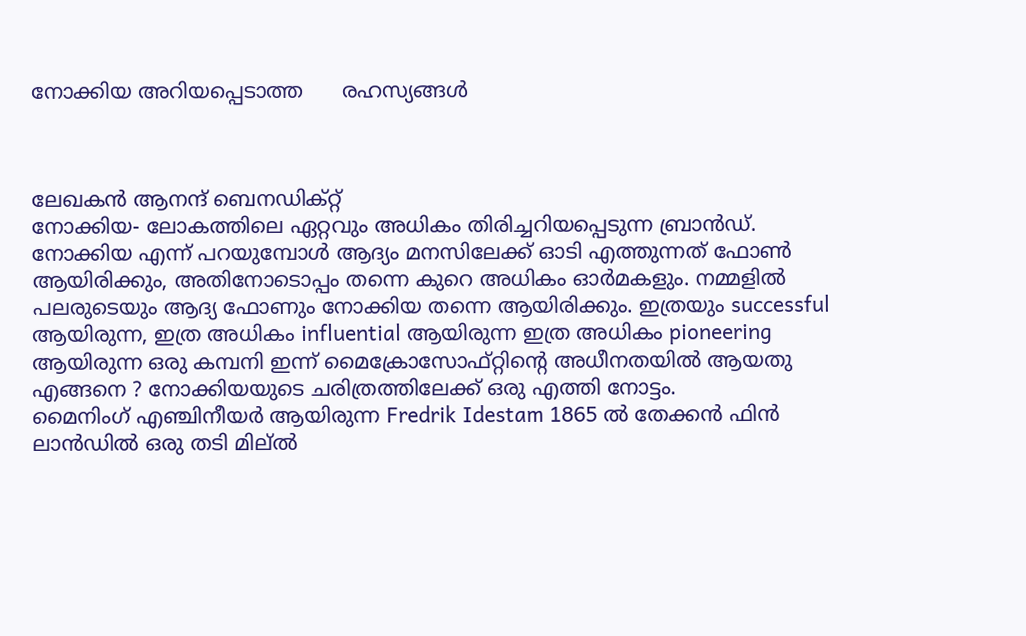നോക്കിയ അറിയപ്പെടാത്ത      രഹസ്യങ്ങള്‍



ലേഖകന്‍ ആനന്ദ് ബെനഡിക്റ്റ്
നോക്കിയ- ലോകത്തിലെ ഏറ്റവും അധികം തിരിച്ചറിയപ്പെടുന്ന ബ്രാൻഡ്‌. നോക്കിയ എന്ന് പറയുമ്പോൾ ആദ്യം മനസിലേക്ക് ഓടി എത്തുന്നത് ഫോണ്‍ ആയിരിക്കും, അതിനോടൊപ്പം തന്നെ കുറെ അധികം ഓർമകളും. നമ്മളിൽ പലരുടെയും ആദ്യ ഫോണും നോക്കിയ തന്നെ ആയിരിക്കും. ഇത്രയും successful ആയിരുന്ന, ഇത്ര അധികം influential ആയിരുന്ന ഇത്ര അധികം pioneering ആയിരുന്ന ഒരു കമ്പനി ഇന്ന് മൈക്രോസോഫ്റ്റിന്റെ അധീനതയിൽ ആയതു എങ്ങനെ ? നോക്കിയയുടെ ചരിത്രത്തിലേക്ക് ഒരു എത്തി നോട്ടം.
മൈനിംഗ് എഞ്ചിനീയർ ആയിരുന്ന Fredrik Idestam 1865 ൽ തേക്കൻ ഫിൻ ലാൻഡിൽ ഒരു തടി മില്ൽ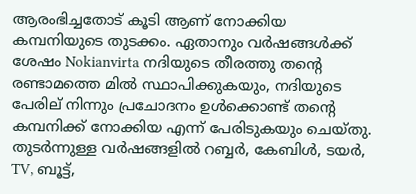ആരംഭിച്ചതോട് കൂടി ആണ് നോക്കിയ കമ്പനിയുടെ തുടക്കം. ഏതാനും വർഷങ്ങൾക്ക് ശേഷം Nokianvirta നദിയുടെ തീരത്തു തന്റെ രണ്ടാമത്തെ മിൽ സ്ഥാപിക്കുകയും, നദിയുടെ പേരില് നിന്നും പ്രചോദനം ഉൾക്കൊണ്ട് തന്റെ കമ്പനിക്ക് നോക്കിയ എന്ന് പേരിടുകയും ചെയ്തു. തുടർന്നുള്ള വർഷങ്ങളിൽ റബ്ബർ, കേബിൾ, ടയർ, TV, ബൂട്ട്,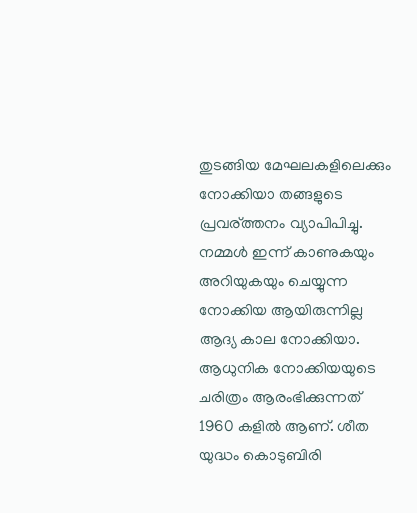തുടങ്ങിയ മേഘലകളിലെക്കും നോക്കിയാ തങ്ങളുടെ പ്രവര്ത്തനം വ്യാപിപിച്ചു. നമ്മൾ ഇന്ന് കാണുകയും അറിയുകയും ചെയ്യുന്ന നോക്കിയ ആയിരുന്നില്ല ആദ്യ കാല നോക്കിയാ.
ആധുനിക നോക്കിയയുടെ ചരിത്രം ആരംഭിക്കുന്നത് 1960 കളിൽ ആണ്. ശീത യുദ്ധം കൊടുബിരി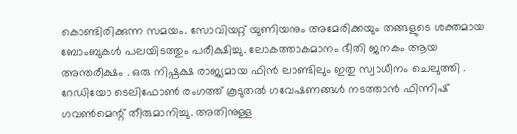കൊണ്ടിരിക്കുന്ന സമയം. സോവിയറ്റ് യുണിയനും അമേരിക്കയും തങ്ങളുടെ ശക്തമായ ബോംബുകൾ പലയിടത്തും പരീക്ഷിച്ചു. ലോകത്താകമാനം ഭീതി ജനകം ആയ അന്തരീക്ഷം . ഒരു നിഷ്പക്ഷ രാജ്യമായ ഫിൻ ലാണ്ടിലും ഇതു സ്വാധീനം ചെലുത്തി . റേഡിയോ ടെലിഫോണ്‍ രംഗത്ത് കൂടുതൽ ഗവേഷണങ്ങൾ നടത്താൻ ഫിന്നിഷ് ഗവണ്‍മെന്റ് തീരുമാനിച്ചു. അതിനുള്ള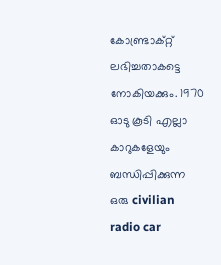കോണ്ട്രാക്റ്റ് ലഭിച്ചതാകട്ടെ നോകിയക്കും. 1970 ഓടു കൂടി എല്ലാ കാറുകളേയും ബന്ധിപ്പിക്കുന്ന ഒരു civilian radio car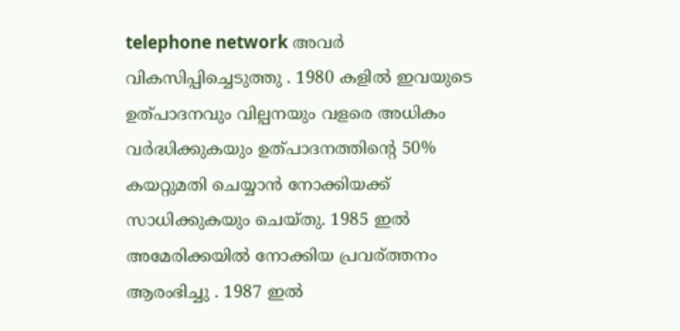telephone network അവർ വികസിപ്പിച്ചെടുത്തു . 1980 കളിൽ ഇവയുടെ ഉത്‌പാദനവും വില്പനയും വളരെ അധികം വർദ്ധിക്കുകയും ഉത്പാദനത്തിന്റെ 50% കയറ്റുമതി ചെയ്യാൻ നോക്കിയക്ക് സാധിക്കുകയും ചെയ്തു. 1985 ഇൽ അമേരിക്കയിൽ നോക്കിയ പ്രവര്ത്തനം ആരംഭിച്ചു . 1987 ഇൽ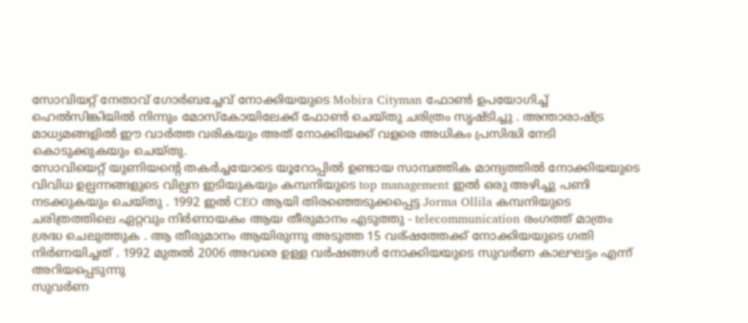സോവിയറ്റ്‌ നേതാവ് ഗോർബച്ചേവ് നോക്കിയയുടെ Mobira Cityman ഫോണ്‍ ഉപയോഗിച്ച് ഹെൽസിങ്കിയിൽ നിന്നും മോസ്കോയിലേക്ക് ഫോണ്‍ ചെയ്തു ചരിത്രം സൃഷ്ടിച്ചു . അന്താരാഷ്ട്ര മാധ്യമങ്ങളിൽ ഈ വാർത്ത വരികയും അത് നോക്കിയക്ക് വളരെ അധികം പ്രസിദ്ധി നേടി കൊടുക്കുകയും ചെയ്തു.
സോവിയെറ്റ് യുണിയന്റെ തകർച്ചയോടെ യൂറോപ്പിൽ ഉണ്ടായ സാമ്പത്തിക മാന്ദ്യത്തിൽ നോക്കിയയുടെ വിവിധ ഉല്പന്നങ്ങളുടെ വില്പന ഇടിയുകയും കമ്പനിയുടെ top management ഇൽ ഒരു അഴിച്ചു പണി നടക്കുകയും ചെയ്തു . 1992 ഇൽ CEO ആയി തിരഞ്ഞെടുക്കപ്പെട്ട Jorma Ollila കമ്പനിയുടെ ചരിത്രത്തിലെ ഏറ്റവും നിർണായകം ആയ തീരുമാനം എടുത്തു - telecommunication രംഗത്ത് മാത്രം ശ്രദ്ധ ചെലുത്തുക . ആ തീരുമാനം ആയിരുന്നു അടുത്ത 15 വര്ഷത്തേക്ക് നോക്കിയയുടെ ഗതി നിർണയിച്ചത് . 1992 മുതൽ 2006 അവരെ ഉള്ള വർഷങ്ങൾ നോക്കിയയുടെ സുവർണ കാലഘട്ടം എന്ന് അറിയപ്പെടുന്നു
സുവർണ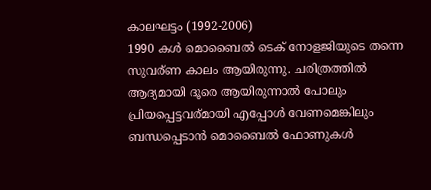കാലഘട്ടം (1992-2006)
1990 കൾ മൊബൈൽ ടെക് നോളജിയുടെ തന്നെ സുവര്ണ കാലം ആയിരുന്നു. ചരിത്രത്തിൽ ആദ്യമായി ദൂരെ ആയിരുന്നാൽ പോലും പ്രിയപ്പെട്ടവര്മായി എപ്പോൾ വേണമെങ്കിലും ബന്ധപ്പെടാൻ മൊബൈൽ ഫോണുകൾ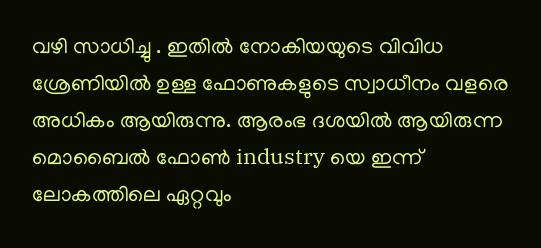വഴി സാധിച്ചു . ഇതിൽ നോകിയയുടെ വിവിധ ശ്രേണിയിൽ ഉള്ള ഫോണുകളുടെ സ്വാധീനം വളരെ അധികം ആയിരുന്നു. ആരംഭ ദശയിൽ ആയിരുന്ന മൊബൈൽ ഫോണ്‍ industry യെ ഇന്ന് ലോകത്തിലെ ഏറ്റവും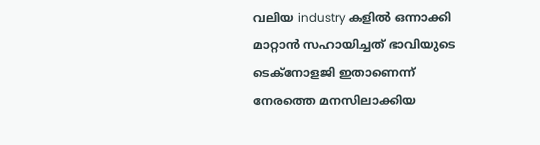വലിയ industry കളിൽ ഒന്നാക്കി മാറ്റാൻ സഹായിച്ചത് ഭാവിയുടെ ടെക്നോളജി ഇതാണെന്ന് നേരത്തെ മനസിലാക്കിയ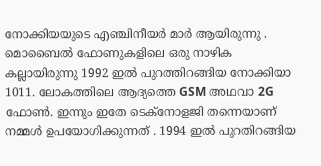നോക്കിയയുടെ എഞ്ചിനീയർ മാർ ആയിരുന്നു .
മൊബൈൽ ഫോണുകളിലെ ഒരു നാഴിക കല്ലായിരുന്നു 1992 ഇൽ പുറത്തിറങ്ങിയ നോക്കിയാ 1011. ലോകത്തിലെ ആദ്യത്തെ GSM അഥവാ 2G ഫോണ്‍. ഇന്നും ഇതേ ടെക്നോളജി തന്നെയാണ് നമ്മൾ ഉപയോഗിക്കുന്നത് . 1994 ഇൽ പുറതിറങ്ങിയ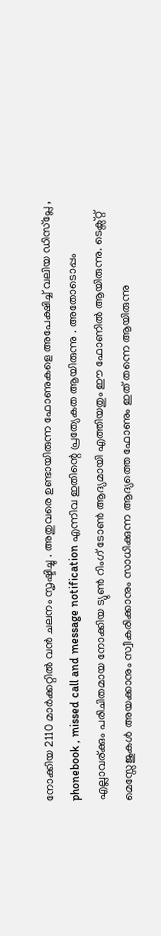നോക്കിയ 2110 മാർക്കറ്റിൽ വൻ ചലനം സൃഷ്ടിച്ചു . അതുവരെ ഉണ്ടായിരുന്ന ഫോണുകളെ അപേക്ഷിച്ച് വലിയ ഡിസ്പ്ലേ , phonebook , missed call and message notification എന്നിവ ഇതിന്റെ പ്രത്യേകത ആയിരുന്നു . അതോടൊപ്പം എല്ലാവര്ക്കും പരിചിതമായ നോക്കിയ ട്യുണ്‍ റിംഗ് ടോണ്‍ ആദ്യമായി എത്തിയതും ഈ ഫോണിൽ ആയിരുന്നു. ടെക്സ്റ്റ്‌ മെസ്സേജുകൾ അയക്കാനും സ്വീകരിക്കാനും സാധിക്കുന്ന ആദ്യത്തെ ഫോണും ഇത് തന്നെ ആയിരുന്നു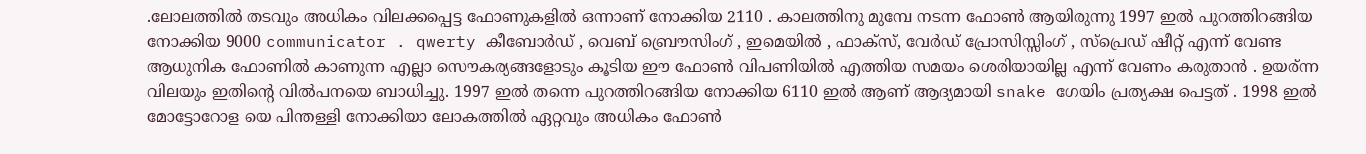.ലോലത്തിൽ തടവും അധികം വിലക്കപ്പെട്ട ഫോണുകളിൽ ഒന്നാണ് നോക്കിയ 2110 . കാലത്തിനു മുമ്പേ നടന്ന ഫോണ്‍ ആയിരുന്നു 1997 ഇൽ പുറത്തിറങ്ങിയ നോക്കിയ 9000 communicator . qwerty കീബോർഡ് , വെബ്‌ ബ്രൌസിംഗ് , ഇമെയിൽ , ഫാക്സ്, വേർഡ്‌ പ്രോസിസ്സിംഗ് , സ്പ്രെഡ് ഷീറ്റ് എന്ന് വേണ്ട ആധുനിക ഫോണിൽ കാണുന്ന എല്ലാ സൌകര്യങ്ങളോടും കൂടിയ ഈ ഫോണ്‍ വിപണിയിൽ എത്തിയ സമയം ശെരിയായില്ല എന്ന് വേണം കരുതാൻ . ഉയര്ന്ന വിലയും ഇതിന്റെ വിൽപനയെ ബാധിച്ചു. 1997 ഇൽ തന്നെ പുറത്തിറങ്ങിയ നോക്കിയ 6110 ഇൽ ആണ് ആദ്യമായി snake ഗേയിം പ്രത്യക്ഷ പെട്ടത് . 1998 ഇൽ മോട്ടോറോള യെ പിന്തള്ളി നോക്കിയാ ലോകത്തിൽ ഏറ്റവും അധികം ഫോണ്‍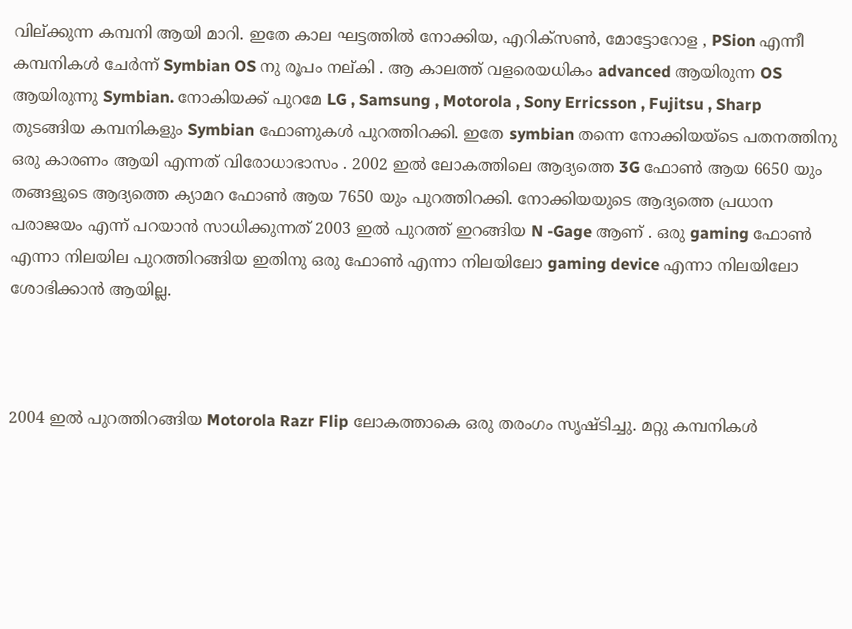വില്ക്കുന്ന കമ്പനി ആയി മാറി. ഇതേ കാല ഘട്ടത്തിൽ നോക്കിയ, എറിക്സണ്‍, മോട്ടോറോള , PSion എന്നീ കമ്പനികൾ ചേർന്ന് Symbian OS നു രൂപം നല്കി . ആ കാലത്ത് വളരെയധികം advanced ആയിരുന്ന OS ആയിരുന്നു Symbian. നോകിയക്ക്‌ പുറമേ LG , Samsung , Motorola , Sony Erricsson , Fujitsu , Sharp തുടങ്ങിയ കമ്പനികളും Symbian ഫോണുകൾ പുറത്തിറക്കി. ഇതേ symbian തന്നെ നോക്കിയയ്ടെ പതനത്തിനു ഒരു കാരണം ആയി എന്നത് വിരോധാഭാസം . 2002 ഇൽ ലോകത്തിലെ ആദ്യത്തെ 3G ഫോണ്‍ ആയ 6650 യും തങ്ങളുടെ ആദ്യത്തെ ക്യാമറ ഫോണ്‍ ആയ 7650 യും പുറത്തിറക്കി. നോക്കിയയുടെ ആദ്യത്തെ പ്രധാന പരാജയം എന്ന് പറയാൻ സാധിക്കുന്നത് 2003 ഇൽ പുറത്ത് ഇറങ്ങിയ N -Gage ആണ് . ഒരു gaming ഫോണ്‍ എന്നാ നിലയില പുറത്തിറങ്ങിയ ഇതിനു ഒരു ഫോണ്‍ എന്നാ നിലയിലോ gaming device എന്നാ നിലയിലോ ശോഭിക്കാൻ ആയില്ല.



2004 ഇൽ പുറത്തിറങ്ങിയ Motorola Razr Flip ലോകത്താകെ ഒരു തരംഗം സൃഷ്ടിച്ചു. മറ്റു കമ്പനികൾ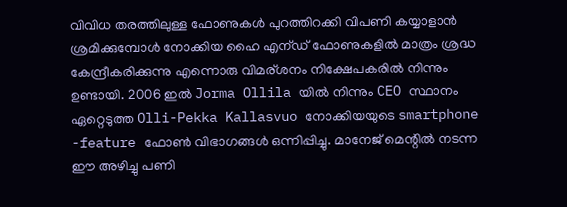വിവിധ തരത്തിലുള്ള ഫോണുകൾ പുറത്തിറക്കി വിപണി കയ്യാളാൻ ശ്രമിക്കുമ്പോൾ നോക്കിയ ഹൈ എന്ഡ് ഫോണുകളിൽ മാത്രം ശ്രദ്ധ കേന്ദ്രീകരിക്കുന്നു എന്നൊരു വിമര്ശനം നിക്ഷേപകരിൽ നിന്നും ഉണ്ടായി. 2006 ഇൽ Jorma Ollila യിൽ നിന്നും CEO സ്ഥാനം ഏറ്റെടുത്ത Olli-Pekka Kallasvuo നോക്കിയയുടെ smartphone -feature ഫോണ്‍ വിഭാഗങ്ങൾ ഒന്നിപ്പിച്ചു. മാനേജ് മെന്റിൽ നടന്ന ഈ അഴിച്ചു പണി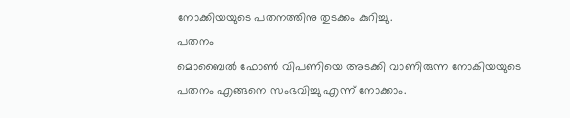നോക്കിയയുടെ പതനത്തിനു തുടക്കം കുറിച്ചു.
പതനം
മൊബൈൽ ഫോണ്‍ വിപണിയെ അടക്കി വാണിരുന്ന നോകിയയുടെ പതനം എങ്ങനെ സംഭവിച്ചു എന്ന് നോക്കാം.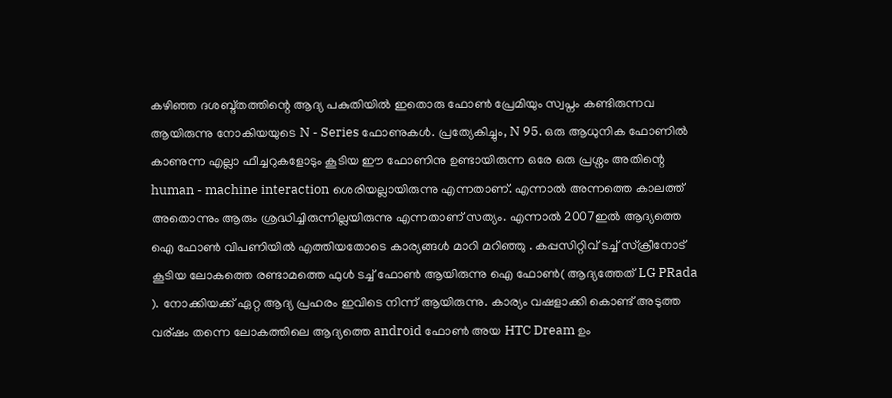കഴിഞ്ഞ ദശബ്ദ്തത്തിന്റെ ആദ്യ പകുതിയിൽ ഇതൊരു ഫോണ്‍ പ്രേമിയും സ്വപ്നം കണ്ടിരുന്നവ ആയിരുന്നു നോകിയയുടെ N - Series ഫോണുകൾ. പ്രത്യേകിച്ചും, N 95. ഒരു ആധുനിക ഫോണിൽ കാണുന്ന എല്ലാ ഫീച്ചറുകളോടും കൂടിയ ഈ ഫോണിനു ഉണ്ടായിരുന്ന ഒരേ ഒരു പ്രശ്നം അതിന്റെ human - machine interaction ശെരിയല്ലായിരുന്നു എന്നതാണ്. എന്നാൽ അന്നത്തെ കാലത്ത് അതൊന്നും ആരും ശ്രദ്ധിച്ചിരുന്നില്ലയിരുന്നു എന്നതാണ് സത്യം. എന്നാൽ 2007ഇൽ ആദ്യത്തെ ഐ ഫോണ്‍ വിപണിയിൽ എത്തിയതോടെ കാര്യങ്ങൾ മാറി മറിഞ്ഞു . കപ്പസിറ്റിവ്‌ ടച്ച്‌ സ്ക്രീനോട് കൂടിയ ലോകത്തെ രണ്ടാമത്തെ ഫുൾ ടച്ച്‌ ഫോണ്‍ ആയിരുന്നു ഐ ഫോണ്‍( ആദ്യത്തേത് LG PRada ). നോക്കിയക്ക് ഏറ്റ ആദ്യ പ്രഹരം ഇവിടെ നിന്ന് ആയിരുന്നു. കാര്യം വഷളാക്കി കൊണ്ട് അടുത്ത വര്ഷം തന്നെ ലോകത്തിലെ ആദ്യത്തെ android ഫോണ്‍ അയ HTC Dream ഉം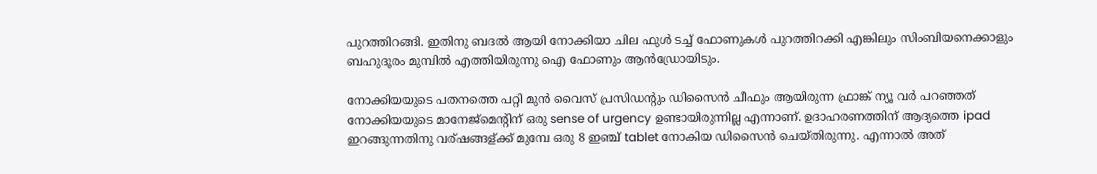പുറത്തിറങ്ങി. ഇതിനു ബദൽ ആയി നോക്കിയാ ചില ഫുൾ ടച്ച്‌ ഫോണുകൾ പുറത്തിറക്കി എങ്കിലും സിംബിയനെക്കാളും ബഹുദൂരം മുമ്പിൽ എത്തിയിരുന്നു ഐ ഫോണും ആന്‍ഡ്രോയിടും.

നോക്കിയയുടെ പതനത്തെ പറ്റി മുൻ വൈസ് പ്രസിഡന്റും ഡിസൈൻ ചീഫും ആയിരുന്ന ഫ്രാങ്ക് ന്യൂ വർ പറഞ്ഞത് നോക്കിയയുടെ മാനേജ്മെന്റിന് ഒരു sense of urgency ഉണ്ടായിരുന്നില്ല എന്നാണ്. ഉദാഹരണത്തിന് ആദ്യത്തെ ipad ഇറങ്ങുന്നതിനു വര്ഷങ്ങള്ക്ക് മുമ്പേ ഒരു 8 ഇഞ്ച് tablet നോകിയ ഡിസൈൻ ചെയ്തിരുന്നു. എന്നാൽ അത്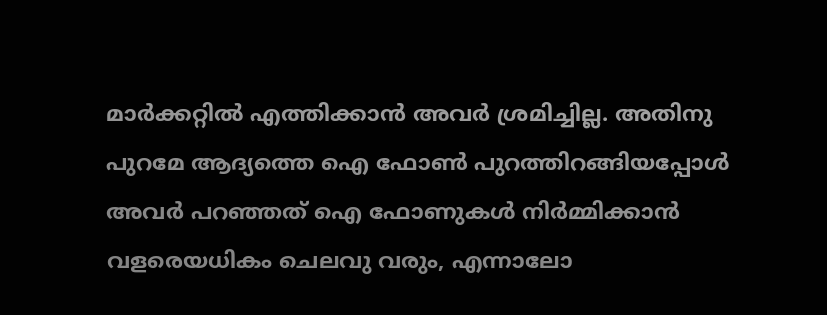മാർക്കറ്റിൽ എത്തിക്കാൻ അവർ ശ്രമിച്ചില്ല. അതിനു പുറമേ ആദ്യത്തെ ഐ ഫോണ്‍ പുറത്തിറങ്ങിയപ്പോൾ അവർ പറഞ്ഞത് ഐ ഫോണുകൾ നിർമ്മിക്കാൻ വളരെയധികം ചെലവു വരും, എന്നാലോ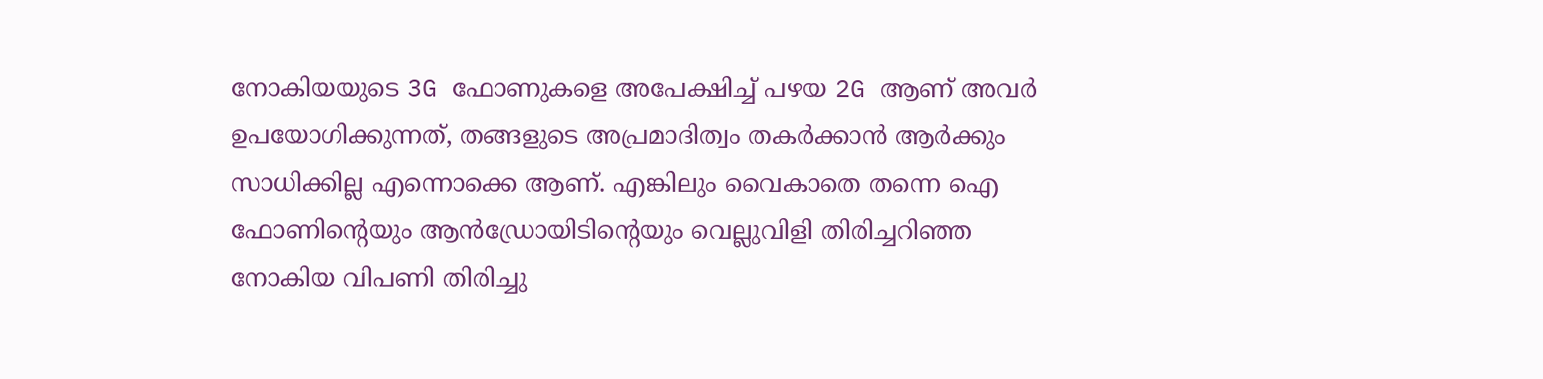നോകിയയുടെ 3G ഫോണുകളെ അപേക്ഷിച്ച് പഴയ 2G ആണ് അവർ ഉപയോഗിക്കുന്നത്, തങ്ങളുടെ അപ്രമാദിത്വം തകർക്കാൻ ആർക്കും സാധിക്കില്ല എന്നൊക്കെ ആണ്. എങ്കിലും വൈകാതെ തന്നെ ഐ ഫോണിന്റെയും ആന്‍ഡ്രോയിടിന്‍റെയും വെല്ലുവിളി തിരിച്ചറിഞ്ഞ നോകിയ വിപണി തിരിച്ചു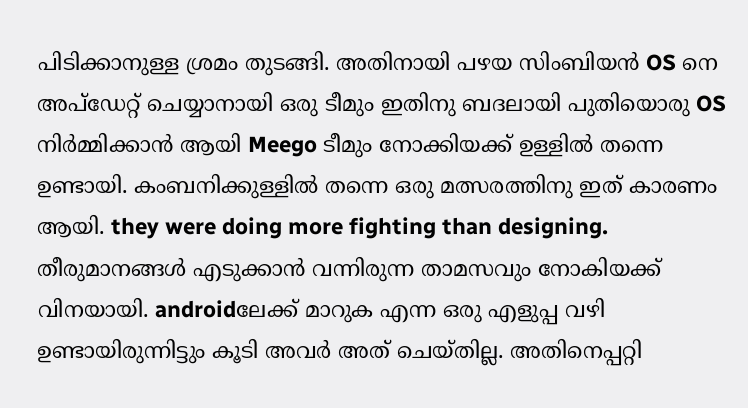പിടിക്കാനുള്ള ശ്രമം തുടങ്ങി. അതിനായി പഴയ സിംബിയൻ OS നെ അപ്ഡേറ്റ് ചെയ്യാനായി ഒരു ടീമും ഇതിനു ബദലായി പുതിയൊരു OS നിര്‍മ്മിക്കാൻ ആയി Meego ടീമും നോക്കിയക്ക് ഉള്ളിൽ തന്നെ ഉണ്ടായി. കംബനിക്കുള്ളിൽ തന്നെ ഒരു മത്സരത്തിനു ഇത് കാരണം ആയി. they were doing more fighting than designing. തീരുമാനങ്ങൾ എടുക്കാൻ വന്നിരുന്ന താമസവും നോകിയക്ക്‌ വിനയായി. androidലേക്ക് മാറുക എന്ന ഒരു എളുപ്പ വഴി ഉണ്ടായിരുന്നിട്ടും കൂടി അവർ അത് ചെയ്തില്ല. അതിനെപ്പറ്റി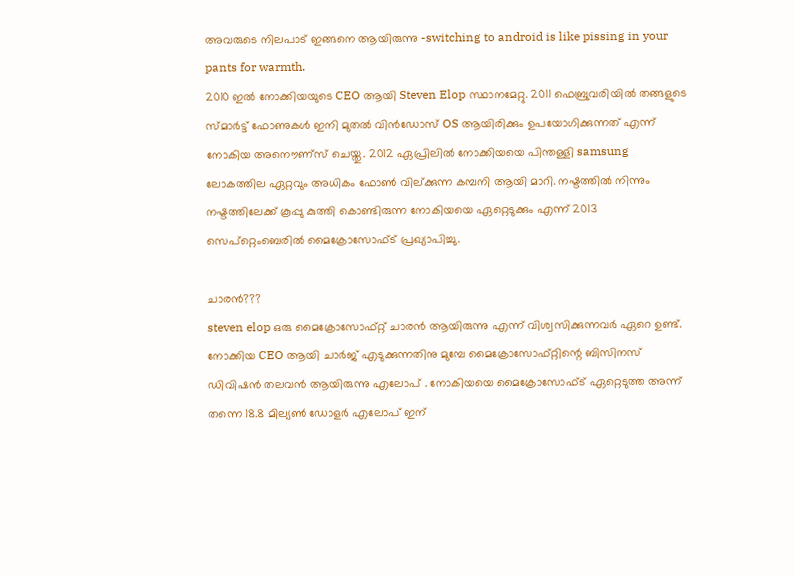അവരുടെ നിലപാട് ഇങ്ങനെ ആയിരുന്നു -switching to android is like pissing in your pants for warmth.
2010 ഇൽ നോക്കിയയുടെ CEO ആയി Steven Elop സ്ഥാനമേറ്റു. 2011 ഫെബ്രുവരിയിൽ തങ്ങളുടെ സ്മാർട്ട്‌ ഫോണുകൾ ഇനി മുതൽ വിൻഡോസ്‌ OS ആയിരിക്കും ഉപയോഗിക്കുന്നത് എന്ന് നോകിയ അനൌണ്സ് ചെയ്തു. 2012 ഏപ്രിലിൽ നോക്കിയയെ പിന്തള്ളി samsung ലോകത്തില ഏറ്റവും അധികം ഫോണ്‍ വില്ക്കുന്ന കമ്പനി ആയി മാറി. നഷ്ടത്തിൽ നിന്നും നഷ്ടത്തിലേക്ക് കൂപ്പു കുത്തി കൊണ്ടിരുന്ന നോകിയയെ ഏറ്റെടുക്കും എന്ന് 2013 സെപ്റ്റെംബെരിൽ മൈക്രോസോഫ്ട്‌ പ്രഖ്യാപിച്ചു.

ചാരൻ???
steven elop ഒരു മൈക്രോസോഫ്റ്റ് ചാരൻ ആയിരുന്നു എന്ന് വിശ്വസിക്കുന്നവർ ഏറെ ഉണ്ട്. നോക്കിയ CEO ആയി ചാർജ് എടുക്കുന്നതിനു മുമ്പേ മൈക്രോസോഫ്റ്റിന്റെ ബിസിനസ്‌ ഡിവിഷൻ തലവൻ ആയിരുന്നു എലോപ് . നോകിയയെ മൈക്രോസോഫ്ട്‌ ഏറ്റെടുത്ത അന്ന് തന്നെ 18.8 മില്യണ്‍ ഡോളർ എലോപ് ഇന്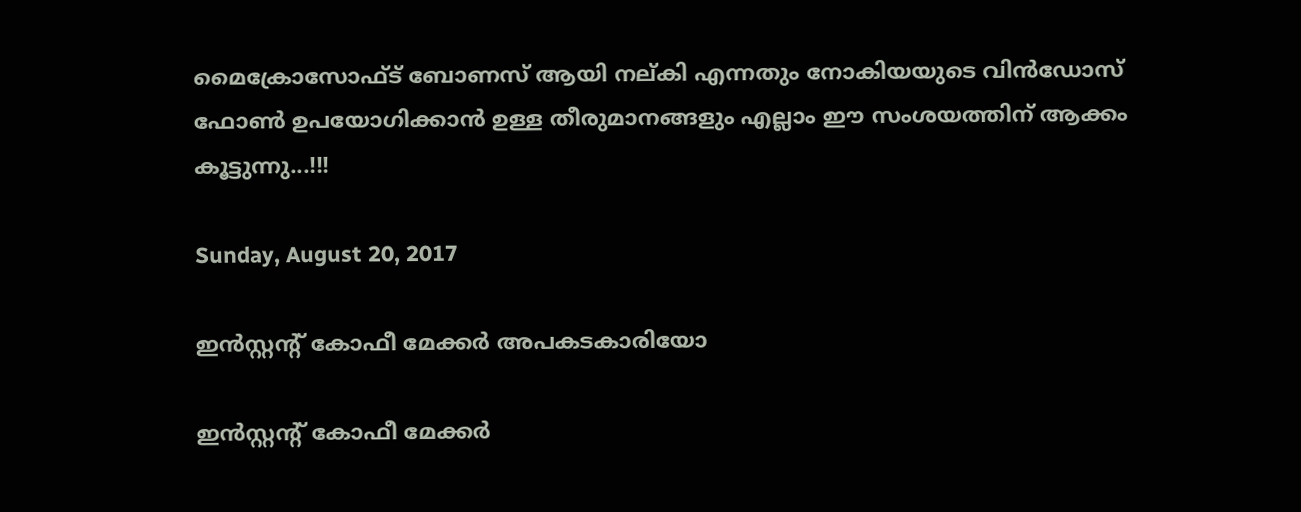മൈക്രോസോഫ്ട്‌ ബോണസ് ആയി നല്കി എന്നതും നോകിയയുടെ വിൻഡോസ്‌ ഫോണ്‍ ഉപയോഗിക്കാൻ ഉള്ള തീരുമാനങ്ങളും എല്ലാം ഈ സംശയത്തിന് ആക്കം കൂട്ടുന്നു...!!!

Sunday, August 20, 2017

ഇന്‍സ്റ്റന്‍റ് കോഫീ മേക്കര്‍ അപകടകാരിയോ

ഇന്‍സ്റ്റന്‍റ് കോഫീ മേക്കര്‍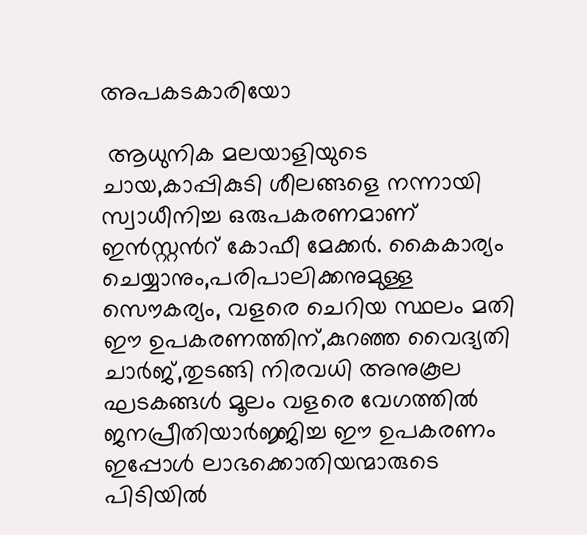അപകടകാരിയോ

 ആധുനിക മലയാളിയുടെ ചായ,കാപ്പികുടി ശീലങ്ങളെ നന്നായി സ്വാധീനിച്ച ഒരുപകരണമാണ് ഇന്‍സ്റ്റന്‍റ് കോഫീ മേക്കര്‍. കൈകാര്യം ചെയ്യാനും,പരിപാലിക്കനുമുള്ള സൌകര്യം, വളരെ ചെറിയ സ്ഥലം മതി ഈ ഉപകരണത്തിന്,കുറഞ്ഞ വൈദ്യതി ചാര്‍ജ്,തുടങ്ങി നിരവധി അനുകൂല ഘടകങ്ങള്‍ മൂലം വളരെ വേഗത്തില്‍ ജനപ്രീതിയാര്‍ജ്ജിച്ച ഈ ഉപകരണം ഇപ്പോള്‍ ലാഭക്കൊതിയന്മാരുടെ പിടിയില്‍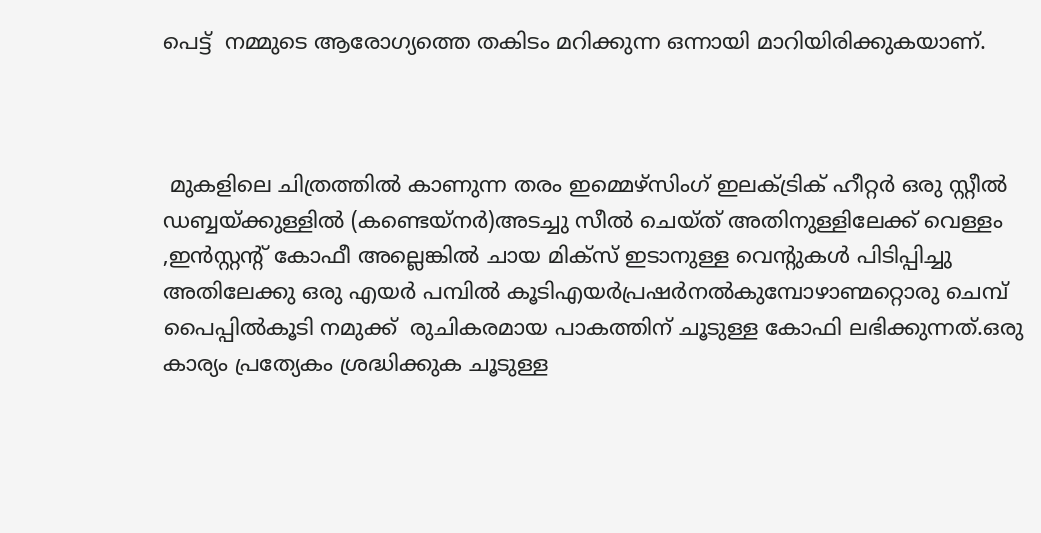പെട്ട്  നമ്മുടെ ആരോഗ്യത്തെ തകിടം മറിക്കുന്ന ഒന്നായി മാറിയിരിക്കുകയാണ്.



 മുകളിലെ ചിത്രത്തില്‍ കാണുന്ന തരം ഇമ്മെഴ്സിംഗ് ഇലക്ട്രിക് ഹീറ്റര്‍ ഒരു സ്റ്റീല്‍ ഡബ്ബയ്ക്കുള്ളില്‍ (കണ്ടെയ്നര്‍)അടച്ചു സീല്‍ ചെയ്ത് അതിനുള്ളിലേക്ക്‌ വെള്ളം ,ഇന്‍സ്റ്റന്റ് കോഫീ അല്ലെങ്കില്‍ ചായ മിക്സ് ഇടാനുള്ള വെന്റുകള്‍ പിടിപ്പിച്ചു അതിലേക്കു ഒരു എയര്‍ പമ്പില്‍ കൂടിഎയര്‍പ്രഷര്‍നല്‍കുമ്പോഴാണ്മറ്റൊരു ചെമ്പ്
പൈപ്പില്‍കൂടി നമുക്ക്  രുചികരമായ പാകത്തിന് ചൂടുള്ള കോഫി ലഭിക്കുന്നത്.ഒരു കാര്യം പ്രത്യേകം ശ്രദ്ധിക്കുക ചൂടുള്ള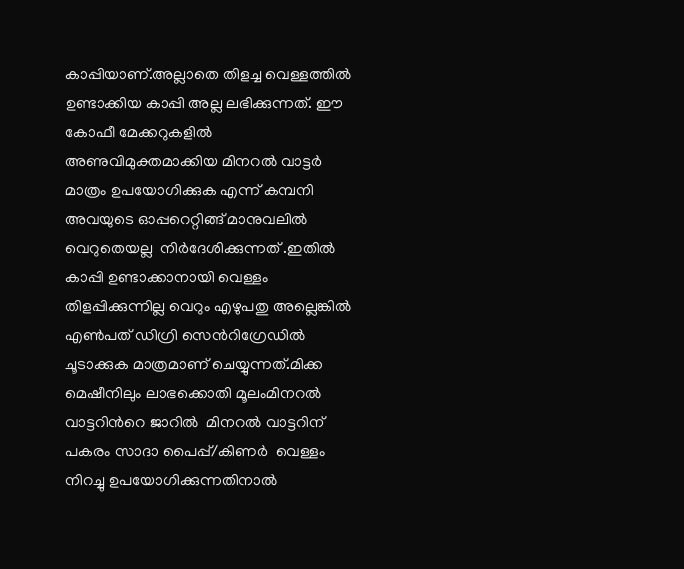കാപ്പിയാണ്.അല്ലാതെ തിളച്ച വെള്ളത്തില്‍ ഉണ്ടാക്കിയ കാപ്പി അല്ല ലഭിക്കുന്നത്. ഈ കോഫീ മേക്കറുകളില്‍ അണുവിമുക്തമാക്കിയ മിനറല്‍ വാട്ടര്‍ മാത്രം ഉപയോഗിക്കുക എന്ന് കമ്പനി അവയുടെ ഓപ്പറെറ്റിങ്ങ് മാനുവലില്‍  വെറുതെയല്ല  നിര്‍ദേശിക്കുന്നത് .ഇതില്‍ കാപ്പി ഉണ്ടാക്കാനായി വെള്ളം തിളപ്പിക്കുന്നില്ല വെറും എഴുപതു അല്ലെങ്കില്‍ എണ്‍പത് ഡിഗ്രി സെന്‍റിഗ്രേഡില്‍ ചൂടാക്കുക മാത്രമാണ് ചെയ്യുന്നത്.മിക്ക മെഷീനിലും ലാഭക്കൊതി മൂലംമിനറല്‍ വാട്ടറിന്‍റെ ജാറില്‍  മിനറല്‍ വാട്ടറിന് പകരം സാദാ പൈപ്പ്/കിണര്‍  വെള്ളം നിറച്ചു ഉപയോഗിക്കുന്നതിനാല്‍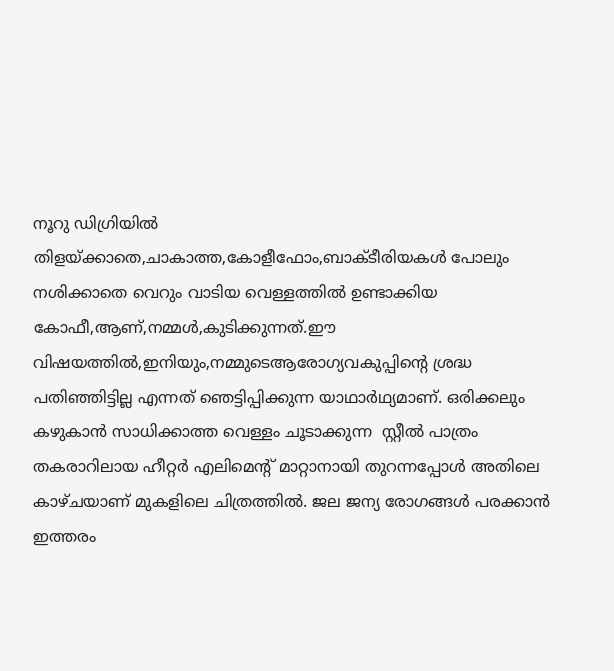നൂറു ഡിഗ്രിയില്‍ തിളയ്ക്കാതെ,ചാകാത്ത,കോളീഫോം,ബാക്ടീരിയകള്‍ പോലും നശിക്കാതെ വെറും വാടിയ വെള്ളത്തില്‍ ഉണ്ടാക്കിയ കോഫീ,ആണ്,നമ്മള്‍,കുടിക്കുന്നത്.ഈ വിഷയത്തില്‍,ഇനിയും,നമ്മുടെആരോഗ്യവകുപ്പിന്‍റെ ശ്രദ്ധ പതിഞ്ഞിട്ടില്ല എന്നത് ഞെട്ടിപ്പിക്കുന്ന യാഥാര്‍ഥ്യമാണ്. ഒരിക്കലും കഴുകാന്‍ സാധിക്കാത്ത വെള്ളം ചൂടാക്കുന്ന  സ്റ്റീല്‍ പാത്രം തകരാറിലായ ഹീറ്റര്‍ എലിമെന്‍റ് മാറ്റാനായി തുറന്നപ്പോള്‍ അതിലെ കാഴ്ചയാണ് മുകളിലെ ചിത്രത്തില്‍. ജല ജന്യ രോഗങ്ങള്‍ പരക്കാന്‍ ഇത്തരം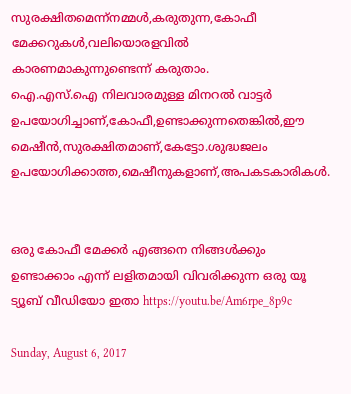സുരക്ഷിതമെന്ന്നമ്മള്‍,കരുതുന്ന,കോഫീ മേക്കറുകള്‍,വലിയൊരളവില്‍ കാരണമാകുന്നുണ്ടെന്ന് കരുതാം.
ഐ.എസ്.ഐ നിലവാരമുള്ള മിനറല്‍ വാട്ടര്‍ ഉപയോഗിച്ചാണ്,കോഫീ,ഉണ്ടാക്കുന്നതെങ്കില്‍,ഈ മെഷീന്‍,സുരക്ഷിതമാണ്,കേട്ടോ.ശുദ്ധജലം ഉപയോഗിക്കാത്ത,മെഷീനുകളാണ്,അപകടകാരികള്‍.


ഒരു കോഫീ മേക്കര്‍ എങ്ങനെ നിങ്ങള്‍ക്കും ഉണ്ടാക്കാം എന്ന് ലളിതമായി വിവരിക്കുന്ന ഒരു യൂ ട്യൂബ് വീഡിയോ ഇതാ https://youtu.be/Am6rpe_8p9c

Sunday, August 6, 2017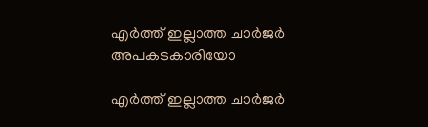എര്‍ത്ത് ഇല്ലാത്ത ചാര്‍ജര്‍ അപകടകാരിയോ

എര്‍ത്ത് ഇല്ലാത്ത ചാര്‍ജര്‍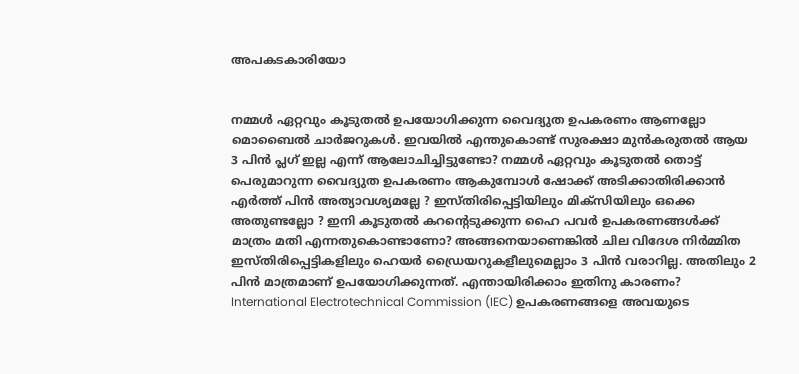അപകടകാരിയോ


നമ്മൾ ഏറ്റവും കൂടുതൽ ഉപയോഗിക്കുന്ന വൈദ്യുത ഉപകരണം ആണല്ലോ മൊബൈൽ ചാർജറുകൾ. ഇവയിൽ എന്തുകൊണ്ട് സുരക്ഷാ മുൻകരുതൽ ആയ 3 പിൻ പ്ലഗ് ഇല്ല എന്ന് ആലോചിച്ചിട്ടുണ്ടോ? നമ്മൾ ഏറ്റവും കൂടുതൽ തൊട്ട് പെരുമാറുന്ന വൈദ്യുത ഉപകരണം ആകുമ്പോൾ ഷോക്ക് അടിക്കാതിരിക്കാൻ എർത്ത് പിൻ അത്യാവശ്യമല്ലേ ? ഇസ്തിരിപ്പെട്ടിയിലും മിക്സിയിലും ഒക്കെ അതുണ്ടല്ലോ ? ഇനി കൂടുതൽ കറന്റെടുക്കുന്ന ഹൈ പവർ ഉപകരണങ്ങൾക്ക് മാത്രം മതി എന്നതുകൊണ്ടാണോ? അങ്ങനെയാണെങ്കിൽ ചില വിദേശ നിർമ്മിത ഇസ്തിരിപ്പെട്ടികളിലും ഹെയർ ഡ്രൈയറുകളീലുമെല്ലാം 3 പിൻ വരാറില്ല. അതിലും 2 പിൻ മാത്രമാണ് ഉപയോഗിക്കുന്നത്. എന്തായിരിക്കാം ഇതിനു കാരണം?
International Electrotechnical Commission (IEC) ഉപകരണങ്ങളെ അവയുടെ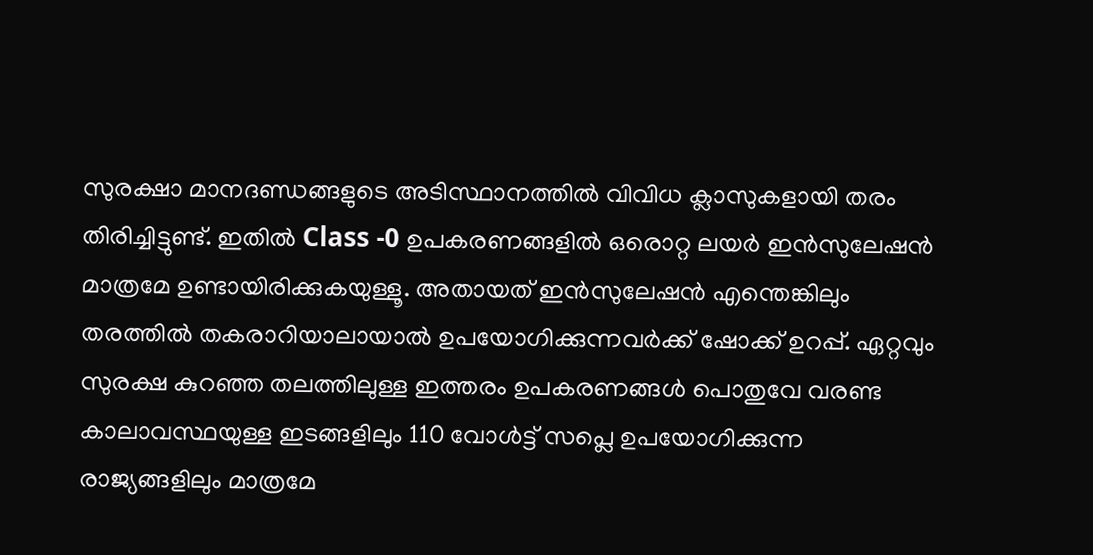സുരക്ഷാ മാനദണ്ഡങ്ങളുടെ അടിസ്ഥാനത്തിൽ വിവിധ ക്ലാസുകളായി തരം തിരിച്ചിട്ടുണ്ട്. ഇതിൽ Class -0 ഉപകരണങ്ങളിൽ ഒരൊറ്റ ലയർ ഇൻസുലേഷൻ മാത്രമേ ഉണ്ടായിരിക്കുകയുള്ളൂ. അതായത് ഇൻസുലേഷൻ എന്തെങ്കിലും തരത്തിൽ തകരാറിയാലായാൽ ഉപയോഗിക്കുന്നവർക്ക് ഷോക്ക് ഉറപ്പ്. ഏറ്റവും സുരക്ഷ കുറഞ്ഞ തലത്തിലുള്ള ഇത്തരം ഉപകരണങ്ങൾ പൊതുവേ വരണ്ട കാലാവസ്ഥയുള്ള ഇടങ്ങളിലും 110 വോൾട്ട് സപ്ലെ ഉപയോഗിക്കുന്ന രാജ്യങ്ങളിലും മാത്രമേ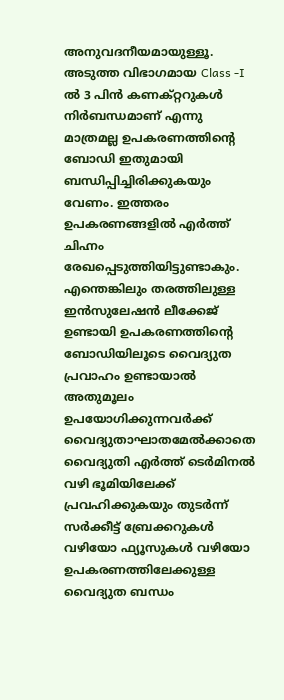അനുവദനീയമായുള്ളൂ.
അടുത്ത വിഭാഗമായ Class -I ൽ 3 പിൻ കണക്റ്ററുകൾ നിർബന്ധമാണ് എന്നു മാത്രമല്ല ഉപകരണത്തിന്റെ ബോഡി ഇതുമായി ബന്ധിപ്പിച്ചിരിക്കുകയും വേണം. ഇത്തരം ഉപകരണങ്ങളിൽ എർത്ത് ചിഹ്നം രേഖപ്പെടുത്തിയിട്ടുണ്ടാകും. എന്തെങ്കിലും തരത്തിലുള്ള ഇൻസുലേഷൻ ലീക്കേജ് ഉണ്ടായി ഉപകരണത്തിന്റെ ബോഡിയിലൂടെ വൈദ്യുത പ്രവാഹം ഉണ്ടായാൽ അതുമൂലം ഉപയോഗിക്കുന്നവർക്ക് വൈദ്യുതാഘാതമേൽക്കാതെ വൈദ്യുതി എർത്ത് ടെർമിനൽ വഴി ഭൂമിയിലേക്ക് പ്രവഹിക്കുകയും തുടർന്ന് സർക്കീട്ട്‌ ബ്രേക്കറുകൾ വഴിയോ ഫ്യൂസുകൾ വഴിയോ ഉപകരണത്തിലേക്കുള്ള വൈദ്യുത ബന്ധം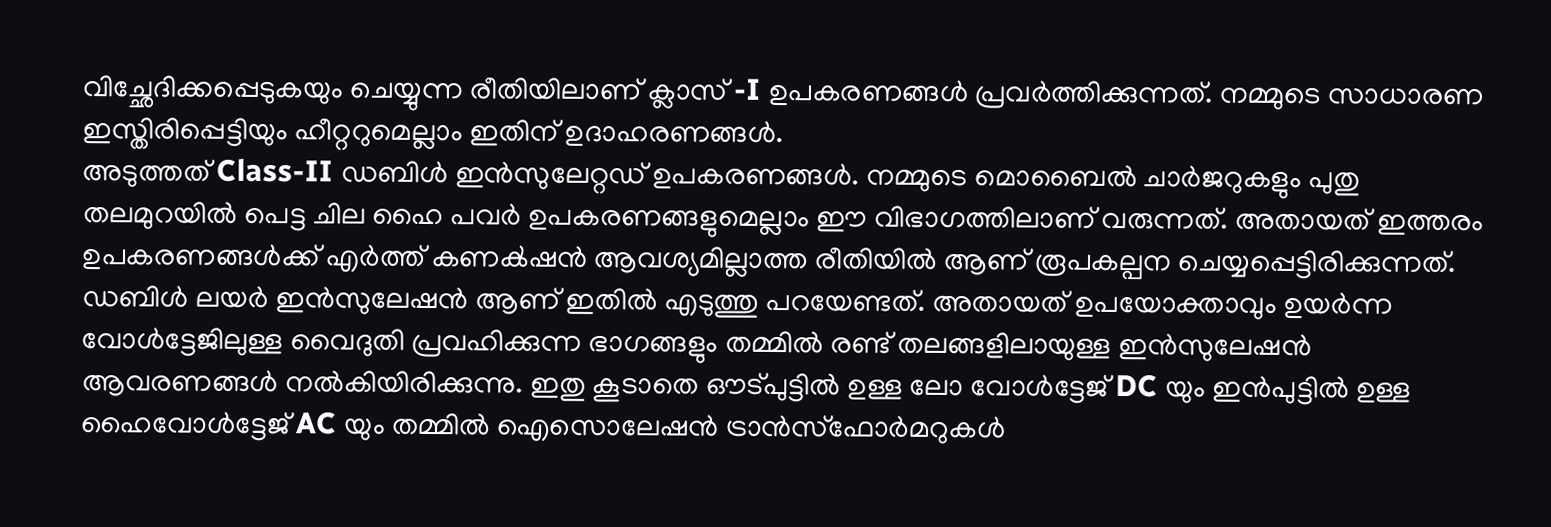വിച്ഛേദിക്കപ്പെടുകയും ചെയ്യുന്ന രീതിയിലാണ് ക്ലാസ് -I ഉപകരണങ്ങൾ പ്രവർത്തിക്കുന്നത്. നമ്മുടെ സാധാരണ ഇസ്തിരിപ്പെട്ടിയും ഹീറ്ററുമെല്ലാം ഇതിന് ഉദാഹരണങ്ങൾ.
അടുത്തത് Class-II ഡബിൾ ഇൻസുലേറ്റഡ് ഉപകരണങ്ങൾ. നമ്മുടെ മൊബൈൽ ചാർജറുകളും പുതു തലമുറയിൽ പെട്ട ചില ഹൈ പവർ ഉപകരണങ്ങളുമെല്ലാം ഈ വിഭാഗത്തിലാണ് വരുന്നത്. അതായത് ഇത്തരം ഉപകരണങ്ങൾക്ക് എർത്ത് കണൿഷൻ ആവശ്യമില്ലാത്ത രീതിയിൽ ആണ് രൂപകല്പന ചെയ്യപ്പെട്ടിരിക്കുന്നത്. ഡബിൾ ലയർ ഇൻസുലേഷൻ ആണ്‌ ഇതിൽ എടുത്തു പറയേണ്ടത്. അതായത് ഉപയോക്താവും ഉയർന്ന വോൾട്ടേജിലുള്ള വൈദുതി പ്രവഹിക്കുന്ന ഭാഗങ്ങളും തമ്മിൽ രണ്ട് തലങ്ങളിലായുള്ള ഇൻസുലേഷൻ ആവരണങ്ങൾ നൽകിയിരിക്കുന്നു. ഇതു കൂടാതെ ഔട്പുട്ടിൽ ഉള്ള ലോ വോൾട്ടേജ് DC യും ഇൻപുട്ടിൽ ഉള്ള ഹൈവോൾട്ടേജ് AC യും തമ്മിൽ ഐസൊലേഷൻ ട്രാൻസ്ഫോർമറുകൾ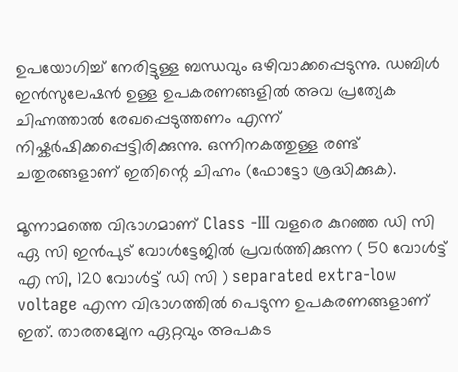ഉപയോഗിച്ച് നേരിട്ടുള്ള ബന്ധവും ഒഴിവാക്കപ്പെടുന്നു. ഡബിൾ ഇൻസുലേഷൻ ഉള്ള ഉപകരണങ്ങളിൽ അവ പ്രത്യേക ചിഹ്നത്താൽ രേഖപ്പെടുത്തണം എന്ന് നിഷ്കർഷിക്കപ്പെട്ടിരിക്കുന്നു. ഒന്നിനകത്തുള്ള രണ്ട് ചതുരങ്ങളാണ് ഇതിന്റെ ചിഹ്നം (ഫോട്ടോ ശ്രദ്ധിക്കുക).

മൂന്നാമത്തെ വിഭാഗമാണ് Class -III വളരെ കുറഞ്ഞ ഡി സി ഏ സി ഇൻപുട് വോൾട്ടേജിൽ പ്രവർത്തിക്കുന്ന ( 50 വോൾട്ട്‌ എ സി, 120 വോൾട്ട് ഡി സി ) separated extra-low voltage എന്ന വിഭാഗത്തിൽ പെടുന്ന ഉപകരണങ്ങളാണ്‌ ഇത്. താരതമ്യേന ഏറ്റവും അപകട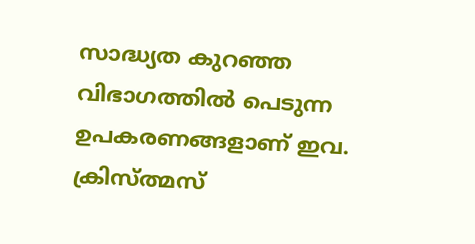സാദ്ധ്യത കുറഞ്ഞ വിഭാഗത്തിൽ പെടുന്ന ഉപകരണങ്ങളാണ് ഇവ. ക്രിസ്ത്മസ്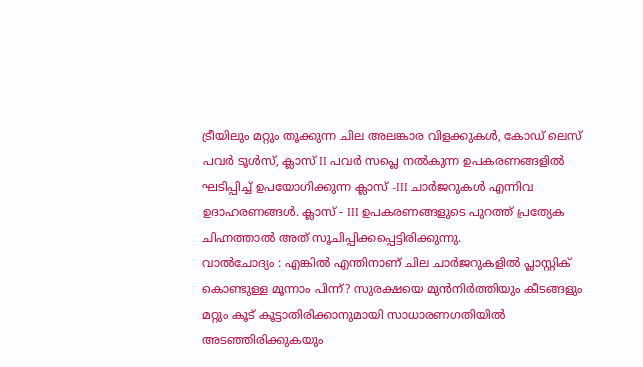ട്രീയിലും മറ്റും തൂക്കുന്ന ചില അലങ്കാര വിളക്കുകൾ, കോഡ് ലെസ് പവർ ടൂൾസ്, ക്ലാസ് II പവർ സപ്ലെ നൽകുന്ന ഉപകരണങ്ങളിൽ ഘടിപ്പിച്ച് ഉപയോഗിക്കുന്ന ക്ലാസ് -III ചാർജറുകൾ എന്നിവ ഉദാഹരണങ്ങൾ. ക്ലാസ് - III ഉപകരണങ്ങളുടെ പുറത്ത് പ്രത്യേക ചിഹ്നത്താൽ അത് സൂചിപ്പിക്കപ്പെട്ടിരിക്കുന്നു.
വാൽചോദ്യം : എങ്കിൽ എന്തിനാണ് ചില ചാർജറുകളിൽ പ്ലാസ്റ്റിക് കൊണ്ടുള്ള മൂന്നാം പിന്ന്? സുരക്ഷയെ മുൻനിർത്തിയും കീടങ്ങളും മറ്റും കൂട് കൂട്ടാതിരിക്കാനുമായി സാധാരണഗതിയിൽ അടഞ്ഞിരിക്കുകയും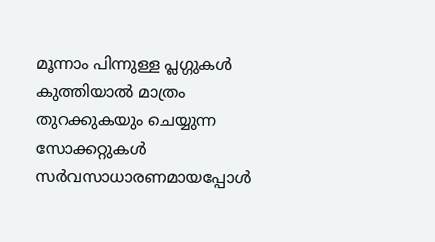മൂന്നാം പിന്നുള്ള പ്ലഗ്ഗുകൾ കുത്തിയാൽ മാത്രം തുറക്കുകയും ചെയ്യുന്ന സോക്കറ്റുകൾ സർവസാധാരണമായപ്പോൾ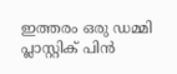ഇത്തരം ഒരു ഡമ്മി പ്ലാസ്റ്റിക് പിൻ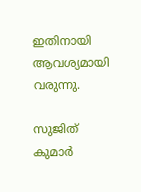ഇതിനായി ആവശ്യമായി വരുന്നു.

സുജിത് കുമാർ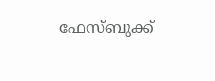ഫേസ്ബുക്ക്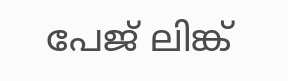പേജ് ലിങ്ക്